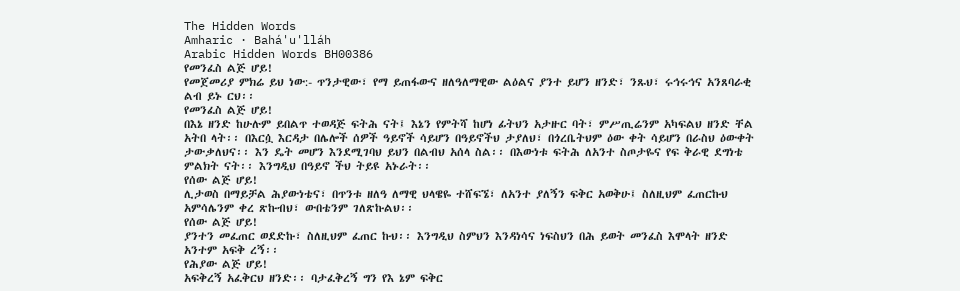The Hidden Words
Amharic · Bahá'u'lláh
Arabic Hidden Words BH00386
የመንፈስ ልጅ ሆይ!
የመጀመሪያ ምክሬ ይህ ነው:- ጥንታዊው፣ የማ ይጠፋውና ዘለዓለማዊው ልዕልና ያንተ ይሆን ዘንድ፣ ንጹህ፣ ሩኅሩኅና አንጸባራቂ ልብ ይኑ ርህ፡፡
የመንፈስ ልጅ ሆይ!
በእኔ ዘንድ ከሁሉም ይበልጥ ተወዳጅ ፍትሕ ናት፤ እኔን የምትሻ ከሆነ ፊትህን አታዙር ባት፣ ምሥጢሬንም አካፍልህ ዘንድ ቸል አትበ ላት፡፡ በእርሷ እርዳታ በሌሎች ሰዎች ዓይኖች ሳይሆን በዓይኖችህ ታያለህ፣ በጎረቤትህም ዕው ቀት ሳይሆን በራስህ ዕውቀት ታውቃለህና፡፡ እን ዴት መሆን እንደሚገባህ ይህን በልብህ አሰላ ስል፡፡ በእውነቱ ፍትሕ ለአንተ ስጦታዬና የፍ ቅራዊ ደግነቴ ምልክት ናት፡፡ እንግዲህ በዓይኖ ችህ ትይዩ አኑራት፡፡
የሰው ልጅ ሆይ!
ሊታወስ በማይቻል ሕያውነቴና፣ በጥንቱ ዘለዓ ለማዊ ህላዌዬ ተሸፍኜ፣ ለአንተ ያለኝን ፍቅር አወቅሁ፤ ስለዚህም ፈጠርኩህ አምሳሌንም ቀረ ጽኩብህ፣ ውበቴንም ገለጽኩልህ፡፡
የሰው ልጅ ሆይ!
ያንተን መፈጠር ወደድኩ፣ ስለዚህም ፈጠር ኩህ፡፡ እንግዲህ ስምህን እንዳነሳና ነፍስህን በሕ ይወት መንፈስ እሞላት ዘንድ አንተም አፍቅ ረኝ፡፡
የሕያው ልጅ ሆይ!
አፍቅረኝ አፈቅርህ ዘንድ፡፡ ባታፈቅረኝ ግን የእ ኔም ፍቅር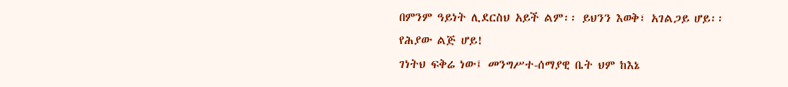በምንም ዓይነት ሊደርስህ አይች ልም፡፡ ይህንን እወቅ፣ አገልጋይ ሆይ፡፡
የሕያው ልጅ ሆይ!
ገነትህ ፍቅሬ ነው፤ መንግሥተ-ሰማያዊ ቤት ህም ከእኔ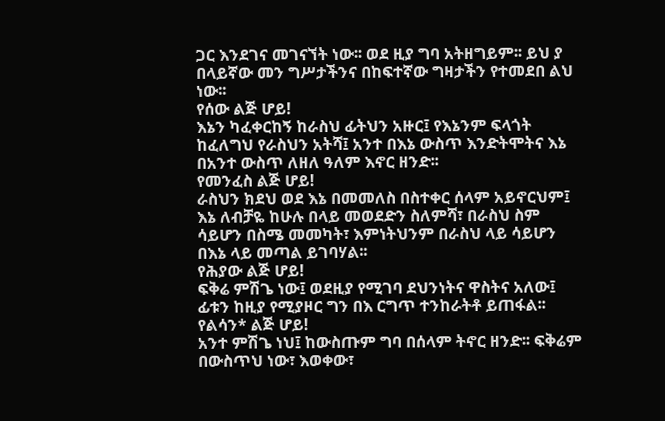ጋር እንደገና መገናኘት ነው፡፡ ወደ ዚያ ግባ አትዘግይም፡፡ ይህ ያ በላይኛው መን ግሥታችንና በከፍተኛው ግዛታችን የተመደበ ልህ ነው፡፡
የሰው ልጅ ሆይ!
እኔን ካፈቀርከኝ ከራስህ ፊትህን አዙር፤ የእኔንም ፍላጎት ከፈለግህ የራስህን አትሻ፤ አንተ በእኔ ውስጥ እንድትሞትና እኔ በአንተ ውስጥ ለዘለ ዓለም እኖር ዘንድ፡፡
የመንፈስ ልጅ ሆይ!
ራስህን ክደህ ወደ እኔ በመመለስ በስተቀር ሰላም አይኖርህም፤ እኔ ለብቻዬ ከሁሉ በላይ መወደድን ስለምሻ፣ በራስህ ስም ሳይሆን በስሜ መመካት፣ እምነትህንም በራስህ ላይ ሳይሆን በእኔ ላይ መጣል ይገባሃል፡፡
የሕያው ልጅ ሆይ!
ፍቅሬ ምሽጌ ነው፤ ወደዚያ የሚገባ ደህንነትና ዋስትና አለው፤ ፊቱን ከዚያ የሚያዞር ግን በእ ርግጥ ተንከራትቶ ይጠፋል፡፡
የልሳን* ልጅ ሆይ!
አንተ ምሽጌ ነህ፤ ከውስጡም ግባ በሰላም ትኖር ዘንድ፡፡ ፍቅሬም በውስጥህ ነው፣ እወቀው፣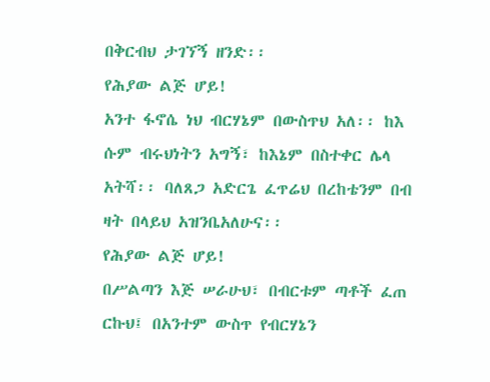በቅርብህ ታገኘኝ ዘንድ፡፡
የሕያው ልጅ ሆይ!
አንተ ፋኖሴ ነህ ብርሃኔም በውስጥህ አለ፡፡ ከእ ሱም ብሩህነትን አግኝ፣ ከእኔም በስተቀር ሌላ አትሻ፡፡ ባለጸጋ አድርጌ ፈጥሬህ በረከቴንም በብ ዛት በላይህ አዝንቤአለሁና፡፡
የሕያው ልጅ ሆይ!
በሥልጣን እጅ ሠራሁህ፣ በብርቱም ጣቶች ፈጠ ርኩህ፤ በአንተም ውስጥ የብርሃኔን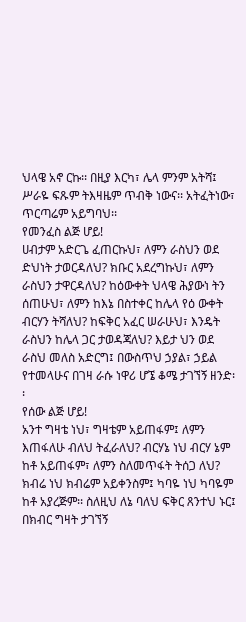ህላዌ አኖ ርኩ፡፡ በዚያ እርካ፣ ሌላ ምንም አትሻ፤ ሥራዬ ፍጹም ትእዛዜም ጥብቅ ነውና፡፡ አትፈትነው፣ ጥርጣሬም አይግባህ፡፡
የመንፈስ ልጅ ሆይ!
ሀብታም አድርጌ ፈጠርኩህ፣ ለምን ራስህን ወደ ድህነት ታወርዳለህ? ክቡር አደረግኩህ፣ ለምን ራስህን ታዋርዳለህ? ከዕውቀት ህላዌ ሕያውነ ትን ሰጠሁህ፣ ለምን ከእኔ በስተቀር ከሌላ የዕ ውቀት ብርሃን ትሻለህ? ከፍቅር አፈር ሠራሁህ፣ እንዴት ራስህን ከሌላ ጋር ታወዳጃለህ? እይታ ህን ወደ ራስህ መለስ አድርግ፤ በውስጥህ ኃያል፣ ኃይል የተመላሁና በገዛ ራሱ ነዋሪ ሆኜ ቆሜ ታገኘኝ ዘንድ፡፡
የሰው ልጅ ሆይ!
አንተ ግዛቴ ነህ፣ ግዛቴም አይጠፋም፤ ለምን እጠፋለሁ ብለህ ትፈራለህ? ብርሃኔ ነህ ብርሃ ኔም ከቶ አይጠፋም፣ ለምን ስለመጥፋት ትሰጋ ለህ? ክብሬ ነህ ክብሬም አይቀንስም፤ ካባዬ ነህ ካባዬም ከቶ አያረጅም፡፡ ስለዚህ ለኔ ባለህ ፍቅር ጸንተህ ኑር፤ በክብር ግዛት ታገኘኝ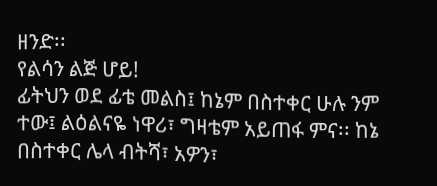ዘንድ፡፡
የልሳን ልጅ ሆይ!
ፊትህን ወደ ፊቴ መልስ፤ ከኔም በስተቀር ሁሉ ንም ተው፤ ልዕልናዬ ነዋሪ፣ ግዛቴም አይጠፋ ምና፡፡ ከኔ በስተቀር ሌላ ብትሻ፣ አዎን፣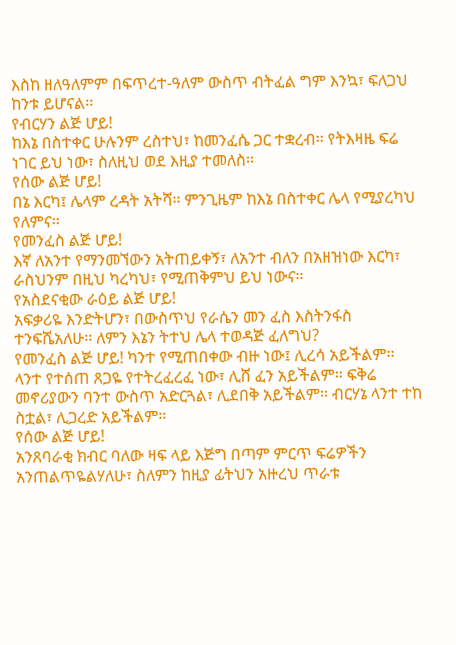እስከ ዘለዓለምም በፍጥረተ-ዓለም ውስጥ ብትፈል ግም እንኳ፣ ፍለጋህ ከንቱ ይሆናል፡፡
የብርሃን ልጅ ሆይ!
ከእኔ በስተቀር ሁሉንም ረስተህ፣ ከመንፈሴ ጋር ተቋረብ፡፡ የትእዛዜ ፍሬ ነገር ይህ ነው፣ ስለዚህ ወደ እዚያ ተመለስ፡፡
የሰው ልጅ ሆይ!
በኔ እርካ፤ ሌላም ረዳት አትሻ፡፡ ምንጊዜም ከእኔ በስተቀር ሌላ የሚያረካህ የለምና፡፡
የመንፈስ ልጅ ሆይ!
እኛ ለአንተ የማንመኘውን አትጠይቀኝ፣ ለአንተ ብለን በአዘዝነው እርካ፣ ራስህንም በዚህ ካረካህ፣ የሚጠቅምህ ይህ ነውና፡፡
የአስደናቂው ራዕይ ልጅ ሆይ!
አፍቃሪዬ እንድትሆን፣ በውስጥህ የራሴን መን ፈስ እስትንፋስ ተንፍሼአለሁ፡፡ ለምን እኔን ትተህ ሌላ ተወዳጅ ፈለግህ?
የመንፈስ ልጅ ሆይ! ካንተ የሚጠበቀው ብዙ ነው፤ ሊረሳ አይችልም፡፡
ላንተ የተሰጠ ጸጋዬ የተትረፈረፈ ነው፣ ሊሸ ፈን አይችልም፡፡ ፍቅሬ መኖሪያውን ባንተ ውስጥ አድርጓል፣ ሊደበቅ አይችልም፡፡ ብርሃኔ ላንተ ተከ ስቷል፣ ሊጋረድ አይችልም፡፡
የሰው ልጅ ሆይ!
አንጸባራቂ ክብር ባለው ዛፍ ላይ እጅግ በጣም ምርጥ ፍሬዎችን አንጠልጥዬልሃለሁ፣ ስለምን ከዚያ ፊትህን አዙረህ ጥራቱ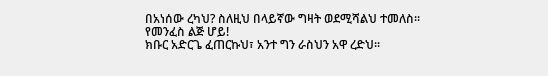በአነሰው ረካህ? ስለዚህ በላይኛው ግዛት ወደሚሻልህ ተመለስ፡፡
የመንፈስ ልጅ ሆይ!
ክቡር አድርጌ ፈጠርኩህ፣ አንተ ግን ራስህን አዋ ረድህ፡፡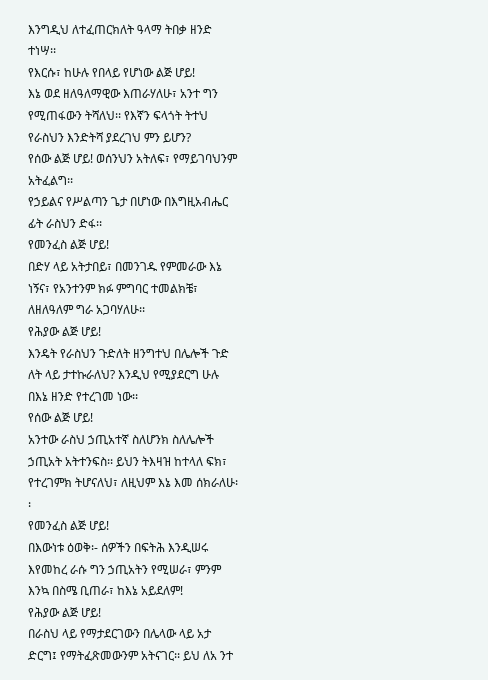እንግዲህ ለተፈጠርክለት ዓላማ ትበቃ ዘንድ ተነሣ፡፡
የእርሱ፣ ከሁሉ የበላይ የሆነው ልጅ ሆይ!
እኔ ወደ ዘለዓለማዊው እጠራሃለሁ፣ አንተ ግን የሚጠፋውን ትሻለህ፡፡ የእኛን ፍላጎት ትተህ የራስህን እንድትሻ ያደረገህ ምን ይሆን?
የሰው ልጅ ሆይ! ወሰንህን አትለፍ፣ የማይገባህንም አትፈልግ፡፡
የኃይልና የሥልጣን ጌታ በሆነው በእግዚአብሔር ፊት ራስህን ድፋ፡፡
የመንፈስ ልጅ ሆይ!
በድሃ ላይ አትታበይ፣ በመንገዱ የምመራው እኔ ነኝና፣ የአንተንም ክፉ ምግባር ተመልክቼ፣ ለዘለዓለም ግራ አጋባሃለሁ፡፡
የሕያው ልጅ ሆይ!
እንዴት የራስህን ጉድለት ዘንግተህ በሌሎች ጉድ ለት ላይ ታተኩራለህ? እንዲህ የሚያደርግ ሁሉ በእኔ ዘንድ የተረገመ ነው፡፡
የሰው ልጅ ሆይ!
አንተው ራስህ ኃጢአተኛ ስለሆንክ ስለሌሎች ኃጢአት አትተንፍስ፡፡ ይህን ትእዛዝ ከተላለ ፍክ፣ የተረገምክ ትሆናለህ፣ ለዚህም እኔ እመ ሰክራለሁ፡፡
የመንፈስ ልጅ ሆይ!
በእውነቱ ዕወቅ፡- ሰዎችን በፍትሕ እንዲሠሩ እየመከረ ራሱ ግን ኃጢአትን የሚሠራ፣ ምንም እንኳ በስሜ ቢጠራ፣ ከእኔ አይደለም!
የሕያው ልጅ ሆይ!
በራስህ ላይ የማታደርገውን በሌላው ላይ አታ ድርግ፤ የማትፈጽመውንም አትናገር፡፡ ይህ ለአ ንተ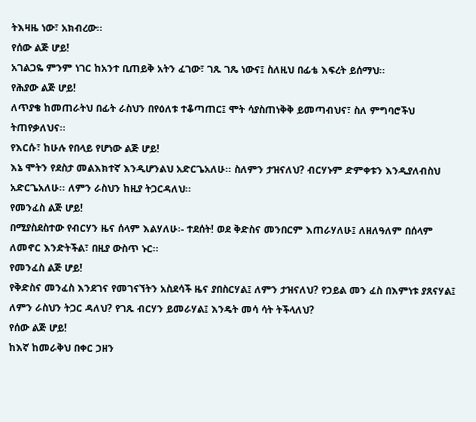ትእዛዜ ነው፣ አክብረው፡፡
የሰው ልጅ ሆይ!
አገልጋዬ ምንም ነገር ከአንተ ቢጠይቅ አትን ፈገው፣ ገጹ ገጼ ነውና፤ ስለዚህ በፊቴ እፍረት ይሰማህ፡፡
የሕያው ልጅ ሆይ!
ለጥያቄ ከመጠራትህ በፊት ራስህን በየዕለቱ ተቆጣጠር፤ ሞት ሳያስጠነቅቅ ይመጣብህና፣ ስለ ምግባሮችህ ትጠየቃለህና፡፡
የእርሱ፣ ከሁሉ የበላይ የሆነው ልጅ ሆይ!
እኔ ሞትን የደስታ መልእክተኛ እንዲሆንልህ አድርጌአለሁ፡፡ ስለምን ታዝናለህ? ብርሃኑም ድምቀቱን እንዲያለብስህ አድርጌአለሁ፡፡ ለምን ራስህን ከዚያ ትጋርዳለህ፡፡
የመንፈስ ልጅ ሆይ!
በሚያስደስተው የብርሃን ዜና ሰላም እልሃለሁ፡- ተደሰት! ወደ ቅድስና መንበርም እጠራሃለሁ፤ ለዘለዓለም በሰላም ለመኖር እንድትችል፣ በዚያ ውስጥ ኑር፡፡
የመንፈስ ልጅ ሆይ!
የቅድስና መንፈስ እንደገና የመገናኘትን አስደሳች ዜና ያበስርሃል፤ ለምን ታዝናለህ? የኃይል መን ፈስ በእምነቱ ያጸናሃል፤ ለምን ራስህን ትጋር ዳለህ? የገጹ ብርሃን ይመራሃል፤ እንዴት መሳ ሳት ትችላለህ?
የሰው ልጅ ሆይ!
ከእኛ ከመራቅህ በቀር ኃዘን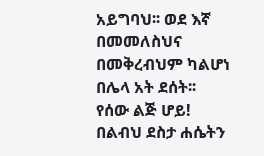አይግባህ፡፡ ወደ እኛ በመመለስህና በመቅረብህም ካልሆነ በሌላ አት ደሰት፡፡
የሰው ልጅ ሆይ!
በልብህ ደስታ ሐሴትን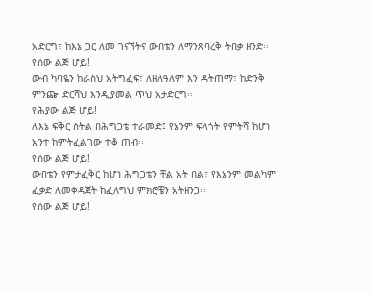አድርግ፣ ከእኔ ጋር ለመ ገናኘትና ውበቴን ለማንጸባረቅ ትበቃ ዘንድ፡፡
የሰው ልጅ ሆይ!
ውብ ካባዬን ከራስህ አትግፈፍ፣ ለዘለዓለም እን ዳትጠማ፣ ከድንቅ ምንጬ ድርሻህ እንዲያመል ጥህ አታድርግ፡፡
የሕያው ልጅ ሆይ!
ለእኔ ፍቅር ስትል በሕግጋቴ ተራመድ፤ የኔንም ፍላጎት የምትሻ ከሆነ አንተ ከምትፈልገው ተቆ ጠብ፡፡
የሰው ልጅ ሆይ!
ውበቴን የምታፈቅር ከሆነ ሕግጋቴን ቸል አት በል፣ የእኔንም መልካም ፈቃድ ለመቀዳጀት ከፈለግህ ምክሮቼን አትዘንጋ፡፡
የሰው ልጅ ሆይ!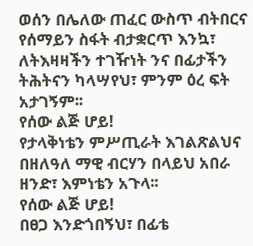ወሰን በሌለው ጠፈር ውስጥ ብትበርና የሰማይን ስፋት ብታቋርጥ እንኳ፣ ለትእዛዛችን ተገዥነት ንና በፊታችን ትሕትናን ካላሣየህ፣ ምንም ዕረ ፍት አታገኝም፡፡
የሰው ልጅ ሆይ!
የታላቅነቴን ምሥጢራት እገልጽልህና በዘለዓለ ማዊ ብርሃን በላይህ አበራ ዘንድ፣ እምነቴን አጉላ፡፡
የሰው ልጅ ሆይ!
በፀጋ እንድጎበኝህ፣ በፊቴ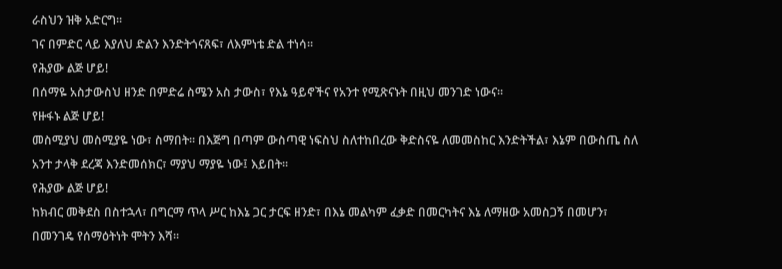ራስህን ዝቅ አድርግ፡፡
ገና በምድር ላይ እያለህ ድልን እንድትጎናጸፍ፣ ለእምነቴ ድል ተነሳ፡፡
የሕያው ልጅ ሆይ!
በሰማዬ አስታውስህ ዘንድ በምድሬ ስሜን አስ ታውስ፣ የእኔ ዓይኖችና የአንተ የሚጽናኑት በዚህ መንገድ ነውና፡፡
የዙፋኑ ልጅ ሆይ!
መስሚያህ መስሚያዬ ነው፣ ስማበት፡፡ በእጅግ በጣም ውስጣዊ ነፍስህ ስለተከበረው ቅድስናዬ ለመመስከር እንድትችል፣ እኔም በውስጤ ስለ አንተ ታላቅ ደረጃ እንድመሰክር፣ ማያህ ማያዬ ነው፤ እይበት፡፡
የሕያው ልጅ ሆይ!
ከክብር መቅደስ በስተኋላ፣ በግርማ ጥላ ሥር ከእኔ ጋር ታርፍ ዘንድ፣ በእኔ መልካም ፈቃድ በመርካትና እኔ ለማዘው አመስጋኝ በመሆን፣ በመንገዴ የሰማዕትነት ሞትን እሻ፡፡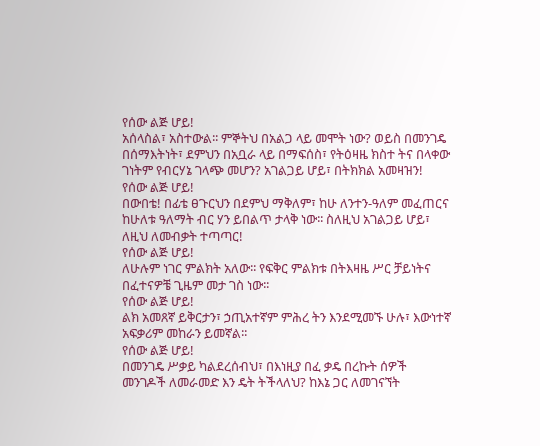የሰው ልጅ ሆይ!
አሰላስል፣ አስተውል፡፡ ምኞትህ በአልጋ ላይ መሞት ነው? ወይስ በመንገዴ በሰማእትነት፣ ደምህን በአቧራ ላይ በማፍሰስ፣ የትዕዛዜ ክስተ ትና በላቀው ገነትም የብርሃኔ ገላጭ መሆን? አገልጋይ ሆይ፣ በትክክል አመዛዝን!
የሰው ልጅ ሆይ!
በውበቴ! በፊቴ ፀጉርህን በደምህ ማቅለም፣ ከሁ ለንተን-ዓለም መፈጠርና ከሁለቱ ዓለማት ብር ሃን ይበልጥ ታላቅ ነው፡፡ ስለዚህ አገልጋይ ሆይ፣ ለዚህ ለመብቃት ተጣጣር!
የሰው ልጅ ሆይ!
ለሁሉም ነገር ምልክት አለው፡፡ የፍቅር ምልክቱ በትእዛዜ ሥር ቻይነትና በፈተናዎቼ ጊዜም መታ ገስ ነው፡፡
የሰው ልጅ ሆይ!
ልክ አመጸኛ ይቅርታን፣ ኃጢአተኛም ምሕረ ትን እንደሚመኙ ሁሉ፣ እውነተኛ አፍቃሪም መከራን ይመኛል፡፡
የሰው ልጅ ሆይ!
በመንገዴ ሥቃይ ካልደረሰብህ፣ በእነዚያ በፈ ቃዴ በረኩት ሰዎች መንገዶች ለመራመድ እን ዴት ትችላለህ? ከእኔ ጋር ለመገናኘት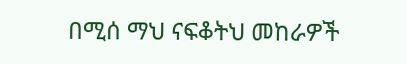በሚሰ ማህ ናፍቆትህ መከራዎች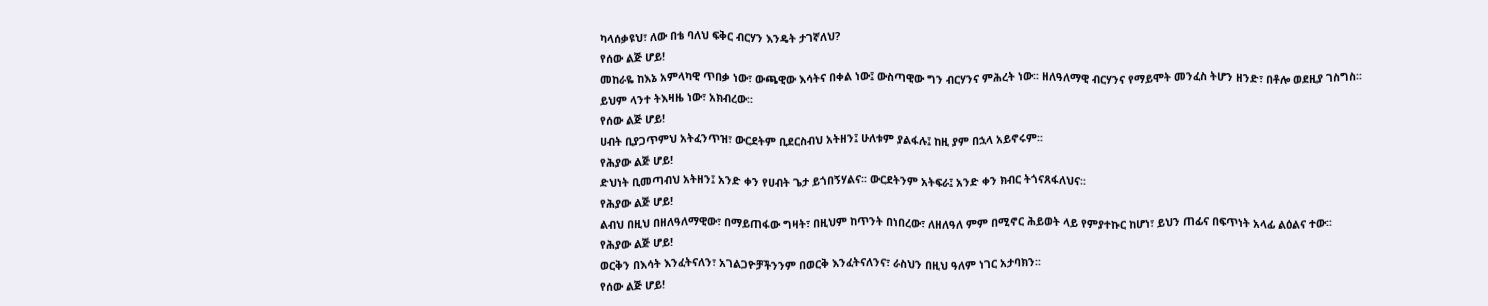ካላሰቃዩህ፣ ለው በቴ ባለህ ፍቅር ብርሃን እንዴት ታገኛለህ?
የሰው ልጅ ሆይ!
መከራዬ ከእኔ አምላካዊ ጥበቃ ነው፣ ውጫዊው እሳትና በቀል ነው፤ ውስጣዊው ግን ብርሃንና ምሕረት ነው፡፡ ዘለዓለማዊ ብርሃንና የማይሞት መንፈስ ትሆን ዘንድ፣ በቶሎ ወደዚያ ገስግስ፡፡
ይህም ላንተ ትእዛዜ ነው፣ አክብረው፡፡
የሰው ልጅ ሆይ!
ሀብት ቢያጋጥምህ አትፈንጥዝ፣ ውርደትም ቢደርስብህ አትዘን፤ ሁለቱም ያልፋሉ፤ ከዚ ያም በኋላ አይኖሩም፡፡
የሕያው ልጅ ሆይ!
ድህነት ቢመጣብህ አትዘን፤ አንድ ቀን የሀብት ጌታ ይጎበኝሃልና፡፡ ውርደትንም አትፍራ፤ አንድ ቀን ክብር ትጎናጸፋለህና፡፡
የሕያው ልጅ ሆይ!
ልብህ በዚህ በዘለዓለማዊው፣ በማይጠፋው ግዛት፣ በዚህም ከጥንት በነበረው፣ ለዘለዓለ ምም በሚኖር ሕይወት ላይ የምያተኩር ከሆነ፣ ይህን ጠፊና በፍጥነት አላፊ ልዕልና ተው፡፡
የሕያው ልጅ ሆይ!
ወርቅን በእሳት እንፈትናለን፣ አገልጋዮቻችንንም በወርቅ እንፈትናለንና፣ ራስህን በዚህ ዓለም ነገር አታባክን፡፡
የሰው ልጅ ሆይ!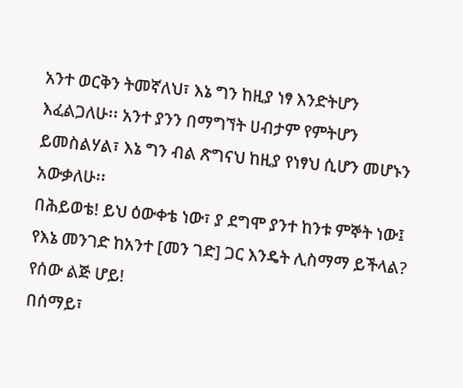አንተ ወርቅን ትመኛለህ፣ እኔ ግን ከዚያ ነፃ እንድትሆን እፈልጋለሁ፡፡ አንተ ያንን በማግኘት ሀብታም የምትሆን ይመስልሃል፣ እኔ ግን ብል ጽግናህ ከዚያ የነፃህ ሲሆን መሆኑን አውቃለሁ፡፡
በሕይወቴ! ይህ ዕውቀቴ ነው፣ ያ ደግሞ ያንተ ከንቱ ምኞት ነው፤ የእኔ መንገድ ከአንተ [መን ገድ] ጋር እንዴት ሊስማማ ይችላል?
የሰው ልጅ ሆይ!
በሰማይ፣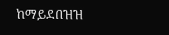ከማይደበዝዝ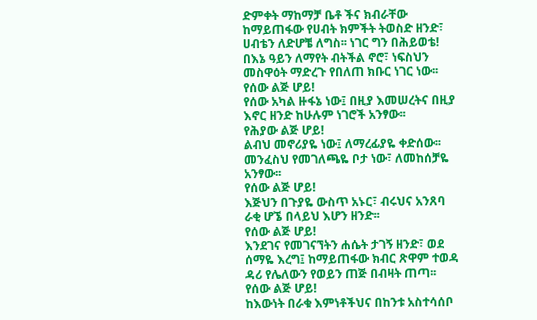ድምቀት ማከማቻ ቤቶ ችና ክብራቸው ከማይጠፋው የሀብት ክምችት ትወስድ ዘንድ፣ ሀብቴን ለድሆቼ ለግስ፡፡ ነገር ግን በሕይወቴ! በእኔ ዓይን ለማየት ብትችል ኖሮ፣ ነፍስህን መስዋዕት ማድረጉ የበለጠ ክቡር ነገር ነው፡፡
የሰው ልጅ ሆይ!
የሰው አካል ዙፋኔ ነው፤ በዚያ እመሠረትና በዚያ እኖር ዘንድ ከሁሉም ነገሮች አንፃው፡፡
የሕያው ልጅ ሆይ!
ልብህ መኖሪያዬ ነው፤ ለማረፊያዬ ቀድሰው፡፡
መንፈስህ የመገለጫዬ ቦታ ነው፣ ለመከሰቻዬ አንፃው፡፡
የሰው ልጅ ሆይ!
እጅህን በጉያዬ ውስጥ አኑር፣ ብሩህና አንጸባ ራቂ ሆኜ በላይህ እሆን ዘንድ፡፡
የሰው ልጅ ሆይ!
እንደገና የመገናኘትን ሐሴት ታገኝ ዘንድ፣ ወደ ሰማዬ እረግ፤ ከማይጠፋው ክብር ጽዋም ተወዳ ዳሪ የሌለውን የወይን ጠጅ በብዛት ጠጣ፡፡
የሰው ልጅ ሆይ!
ከእውነት በራቁ እምነቶችህና በከንቱ አስተሳሰቦ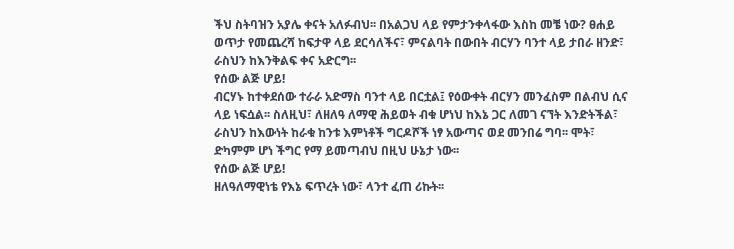ችህ ስትባዝን አያሌ ቀናት አለፉብህ፡፡ በአልጋህ ላይ የምታንቀላፋው እስከ መቼ ነው? ፀሐይ ወጥታ የመጨረሻ ከፍታዋ ላይ ደርሳለችና፣ ምናልባት በውበት ብርሃን ባንተ ላይ ታበራ ዘንድ፣ ራስህን ከእንቅልፍ ቀና አድርግ፡፡
የሰው ልጅ ሆይ!
ብርሃኑ ከተቀደሰው ተራራ አድማስ ባንተ ላይ በርቷል፤ የዕውቀት ብርሃን መንፈስም በልብህ ሲና ላይ ነፍሷል፡፡ ስለዚህ፣ ለዘለዓ ለማዊ ሕይወት ብቁ ሆነህ ከእኔ ጋር ለመገ ናኘት እንድትችል፣ ራስህን ከእውነት ከራቁ ከንቱ እምነቶች ግርዶሾች ነፃ አውጣና ወደ መንበሬ ግባ፡፡ ሞት፣ ድካምም ሆነ ችግር የማ ይመጣብህ በዚህ ሁኔታ ነው፡፡
የሰው ልጅ ሆይ!
ዘለዓለማዊነቴ የእኔ ፍጥረት ነው፣ ላንተ ፈጠ ሪኩት፡፡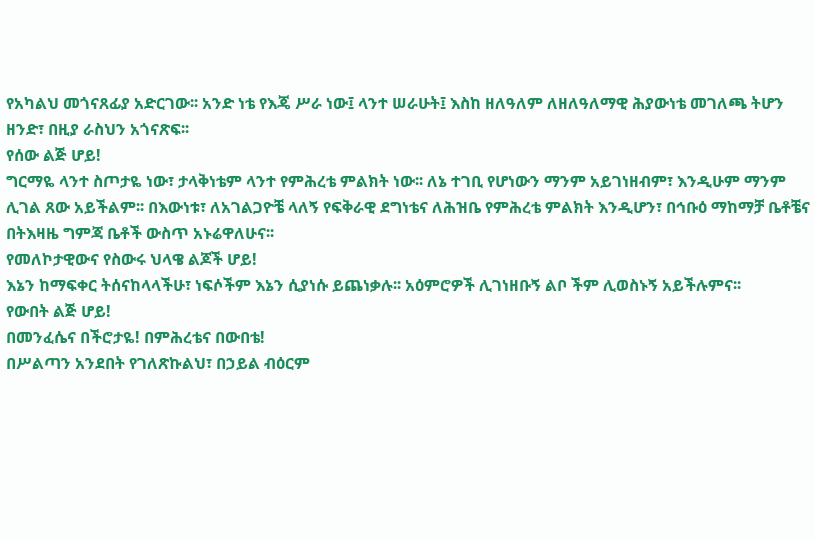የአካልህ መጎናጸፊያ አድርገው፡፡ አንድ ነቴ የእጄ ሥራ ነው፤ ላንተ ሠራሁት፤ እስከ ዘለዓለም ለዘለዓለማዊ ሕያውነቴ መገለጫ ትሆን ዘንድ፣ በዚያ ራስህን አጎናጽፍ፡፡
የሰው ልጅ ሆይ!
ግርማዬ ላንተ ስጦታዬ ነው፣ ታላቅነቴም ላንተ የምሕረቴ ምልክት ነው፡፡ ለኔ ተገቢ የሆነውን ማንም አይገነዘብም፣ እንዲሁም ማንም ሊገል ጸው አይችልም፡፡ በእውነቱ፣ ለአገልጋዮቼ ላለኝ የፍቅራዊ ደግነቴና ለሕዝቤ የምሕረቴ ምልክት እንዲሆን፣ በኅቡዕ ማከማቻ ቤቶቼና በትእዛዜ ግምጃ ቤቶች ውስጥ አኑሬዋለሁና፡፡
የመለኮታዊውና የስውሩ ህላዌ ልጆች ሆይ!
እኔን ከማፍቀር ትሰናከላላችሁ፣ ነፍሶችም እኔን ሲያነሱ ይጨነቃሉ፡፡ አዕምሮዎች ሊገነዘቡኝ ልቦ ችም ሊወስኑኝ አይችሉምና፡፡
የውበት ልጅ ሆይ!
በመንፈሴና በችሮታዬ! በምሕረቴና በውበቴ!
በሥልጣን አንደበት የገለጽኩልህ፣ በኃይል ብዕርም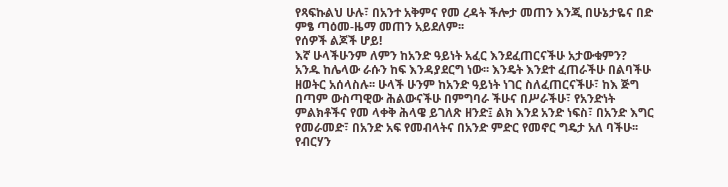የጻፍኩልህ ሁሉ፣ በአንተ አቅምና የመ ረዳት ችሎታ መጠን እንጂ በሁኔታዬና በድ ምፄ ጣዕመ-ዜማ መጠን አይደለም፡፡
የሰዎች ልጆች ሆይ!
እኛ ሁላችሁንም ለምን ከአንድ ዓይነት አፈር እንደፈጠርናችሁ አታውቁምን? አንዱ ከሌላው ራሱን ከፍ እንዳያደርግ ነው፡፡ እንዴት እንደተ ፈጠራችሁ በልባችሁ ዘወትር አሰላስሉ፡፡ ሁላች ሁንም ከአንድ ዓይነት ነገር ስለፈጠርናችሁ፣ ከእ ጅግ በጣም ውስጣዊው ሕልውናችሁ በምግባራ ችሁና በሥራችሁ፣ የአንድነት ምልክቶችና የመ ላቀቅ ሕላዌ ይገለጽ ዘንድ፤ ልክ እንደ አንድ ነፍስ፣ በአንድ እግር የመራመድ፣ በአንድ አፍ የመብላትና በአንድ ምድር የመኖር ግዴታ አለ ባችሁ፡፡ የብርሃን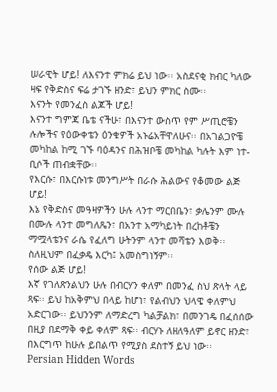ሠራዊት ሆይ! ለእናንተ ምክሬ ይህ ነው፡፡ አስደናቂ ክብር ካለው ዛፍ የቅድስና ፍሬ ታገኙ ዘንድ፣ ይህን ምክር ስሙ፡፡
እናንት የመንፈስ ልጆች ሆይ!
እናንተ ግምጃ ቤቴ ናችሁ፣ በእናንተ ውስጥ የም ሥጢሮቼን ሉሎችና የዕውቀቴን ዕንቁዎች አኑሬአቸዋለሁና፡፡ በአገልጋዮቼ መካከል ከሚ ገኙ ባዕዳንና በሕዝቦቼ መካከል ካሉት እም ነተ-ቢሶች ጠብቋቸው፡፡
የእርሱ፣ በእርሱነቱ መንግሥት በራሱ ሕልውና የቆመው ልጅ ሆይ!
እኔ የቅድስና መዓዛዎችን ሁሉ ላንተ ማርበቤን፣ ቃሌንም ሙሉ በሙሉ ላንተ መግለጼን፣ በአንተ አማካይነት በረከቶቼን ማሟላቴንና ራሴ የፈለግ ሁትንም ላንተ መሻቴን እወቅ፡፡ ስለዚህም በፈቃዴ እርካ፤ አመስግነኝም፡፡
የሰው ልጅ ሆይ!
እኛ የገለጽንልህን ሁሉ በብርሃን ቀለም በመንፈ ስህ ጽላት ላይ ጻፍ፡፡ ይህ ከአቅምህ በላይ ከሆነ፣ የልብህን ህላዌ ቀለምህ አድርገው፡፡ ይህንንም ለማድረግ ካልቻልክ፣ በመንገዴ በፈሰሰው በዚያ በደማቅ ቀይ ቀለም ጻፍ፡፡ ብርሃኑ ለዘለዓለም ይኖር ዘንድ፣ በእርግጥ ከሁሉ ይበልጥ የሚያስ ደስተኝ ይህ ነው፡፡
Persian Hidden Words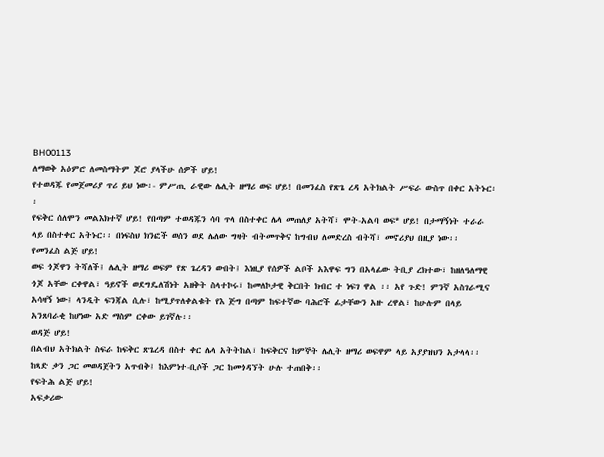BH00113
ለማወቅ አዕምሮ ለመስማትም ጆሮ ያላችሁ ሰዎች ሆይ!
የተወዳጁ የመጀመሪያ ጥሪ ይህ ነው፡- ምሥጢ ራዊው ሌሊት ዘማሪ ወፍ ሆይ! በመንፈስ የጽጌ ረዳ አትክልት ሥፍራ ውስጥ በቀር አትኑር፡፡
የፍቅር ሰለሞን መልእክተኛ ሆይ! የበጣም ተወዳጁን ሳባ ጥላ በስተቀር ሌላ መጠለያ አትሻ፣ ሞት-አልባ ወፍ* ሆይ! በታማኝነት ተራራ ላይ በስተቀር አትኑር፡፡ በነፍስህ ክንፎች ወሰን ወደ ሌለው ግዛት ብትመጥቅና ከግብህ ለመድረስ ብትሻ፣ መኖሪያህ በዚያ ነው፡፡
የመንፈስ ልጅ ሆይ!
ወፍ ጎጆዋን ትሻለች፤ ሌሊት ዘማሪ ወፍም የጽ ጌረዳን ውበት፤ እነዚያ የሰዎች ልቦች አእዋፍ ግን በአላፊው ትቢያ ረክተው፣ ከዘለዓለማዊ ጎጆ አቸው ርቀዋል፣ ዓይኖች ወደግዴለሽነት አዘቅት ስላተኮሩ፣ ከመለኮታዊ ቅርበት ክብር ተ ነፍገ ዋል ፡፡ አየ ጉድ! ምንኛ አስገራሚና አሳዛኝ ነው፤ ላንዲት ፍንጃል ሲሉ፣ ከሚያጥለቀልቁት የእ ጅግ በጣም ከፍተኛው ባሕሮች ፊታቸውን አዙ ረዋል፣ ከሁሉም በላይ አንጸባራቂ ከሆነው አድ ማስም ርቀው ይገኛሉ፡፡
ወዳጅ ሆይ!
በልብህ አትክልት ስፍራ ከፍቅር ጽጌረዳ በስተ ቀር ሌላ አትትከል፣ ከፍቅርና ከምኞት ሌሊት ዘማሪ ወፍዋም ላይ አያያዝህን አታላላ፡፡ ከጻድ ቃን ጋር መወዳጀትን አጥብቅ፤ ከእምነተ-ቢሶች ጋር ከመጎዳኘት ሁሉ ተጠበቅ፡፡
የፍትሕ ልጅ ሆይ!
አፍቃሪው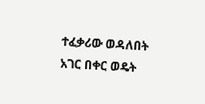ተፈቃሪው ወዳለበት አገር በቀር ወዴት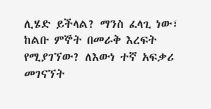ሊሄድ ይችላል? ማንስ ፈላጊ ነው፣ ከልቡ ምኞት በመራቅ እረፍት የሚያገኘው? ለእውነ ተኛ አፍቃሪ መገናኘት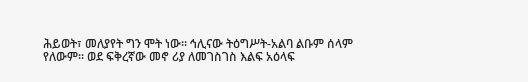ሕይወት፣ መለያየት ግን ሞት ነው፡፡ ኅሊናው ትዕግሥት-አልባ ልቡም ሰላም የለውም፡፡ ወደ ፍቅረኛው መኖ ሪያ ለመገስገስ እልፍ አዕላፍ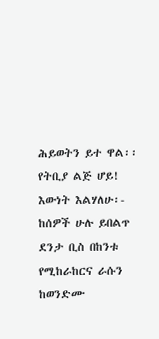ሕይወትን ይተ ዋል፡፡
የትቢያ ልጅ ሆይ!
እውነት እልሃለሁ፡- ከሰዎች ሁሉ ይበልጥ ደንታ ቢስ በከንቱ የሚከራከርና ራሱን ከወንድሙ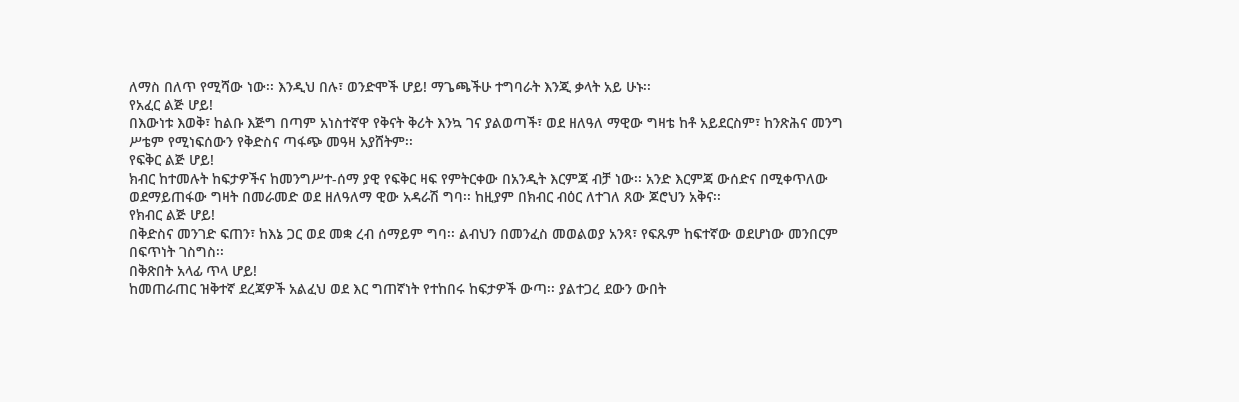ለማስ በለጥ የሚሻው ነው፡፡ እንዲህ በሉ፣ ወንድሞች ሆይ! ማጌጫችሁ ተግባራት እንጂ ቃላት አይ ሁኑ፡፡
የአፈር ልጅ ሆይ!
በእውነቱ እወቅ፣ ከልቡ እጅግ በጣም አነስተኛዋ የቅናት ቅሪት እንኳ ገና ያልወጣች፣ ወደ ዘለዓለ ማዊው ግዛቴ ከቶ አይደርስም፣ ከንጽሕና መንግ ሥቴም የሚነፍሰውን የቅድስና ጣፋጭ መዓዛ አያሸትም፡፡
የፍቅር ልጅ ሆይ!
ክብር ከተመሉት ከፍታዎችና ከመንግሥተ-ሰማ ያዊ የፍቅር ዛፍ የምትርቀው በአንዲት እርምጃ ብቻ ነው፡፡ አንድ እርምጃ ውሰድና በሚቀጥለው ወደማይጠፋው ግዛት በመራመድ ወደ ዘለዓለማ ዊው አዳራሽ ግባ፡፡ ከዚያም በክብር ብዕር ለተገለ ጸው ጆሮህን አቅና፡፡
የክብር ልጅ ሆይ!
በቅድስና መንገድ ፍጠን፣ ከእኔ ጋር ወደ መቋ ረብ ሰማይም ግባ፡፡ ልብህን በመንፈስ መወልወያ አንጻ፣ የፍጹም ከፍተኛው ወደሆነው መንበርም በፍጥነት ገስግስ፡፡
በቅጽበት አላፊ ጥላ ሆይ!
ከመጠራጠር ዝቅተኛ ደረጃዎች አልፈህ ወደ እር ግጠኛነት የተከበሩ ከፍታዎች ውጣ፡፡ ያልተጋረ ደውን ውበት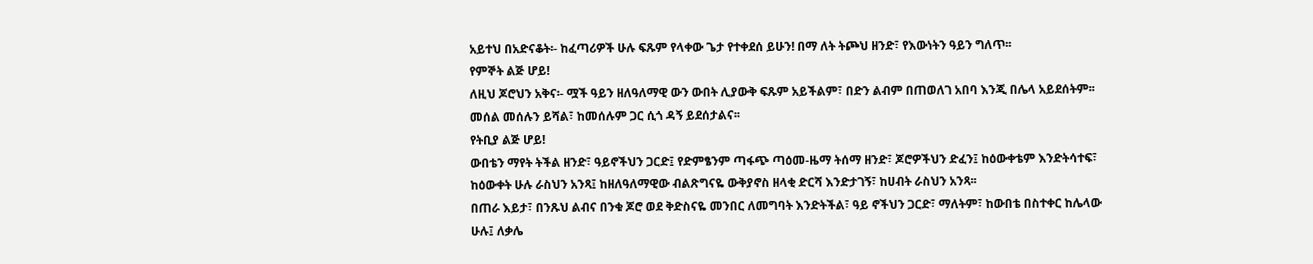አይተህ በአድናቆት፡- ከፈጣሪዎች ሁሉ ፍጹም የላቀው ጌታ የተቀደሰ ይሁን! በማ ለት ትጮህ ዘንድ፣ የእውነትን ዓይን ግለጥ፡፡
የምኞት ልጅ ሆይ!
ለዚህ ጆሮህን አቅና፡- ሟች ዓይን ዘለዓለማዊ ውን ውበት ሊያውቅ ፍጹም አይችልም፣ በድን ልብም በጠወለገ አበባ እንጂ በሌላ አይደሰትም፡፡
መሰል መሰሉን ይሻል፣ ከመሰሉም ጋር ሲጎ ዳኝ ይደሰታልና፡፡
የትቢያ ልጅ ሆይ!
ውበቴን ማየት ትችል ዘንድ፣ ዓይኖችህን ጋርድ፤ የድምፄንም ጣፋጭ ጣዕመ-ዜማ ትሰማ ዘንድ፣ ጆሮዎችህን ድፈን፤ ከዕውቀቴም እንድትሳተፍ፣ ከዕውቀት ሁሉ ራስህን አንጻ፤ ከዘለዓለማዊው ብልጽግናዬ ውቅያኖስ ዘላቂ ድርሻ እንድታገኝ፣ ከሀብት ራስህን አንጻ፡፡
በጠራ እይታ፣ በንጹህ ልብና በንቁ ጆሮ ወደ ቅድስናዬ መንበር ለመግባት እንድትችል፣ ዓይ ኖችህን ጋርድ፣ ማለትም፣ ከውበቴ በስተቀር ከሌላው ሁሉ፤ ለቃሌ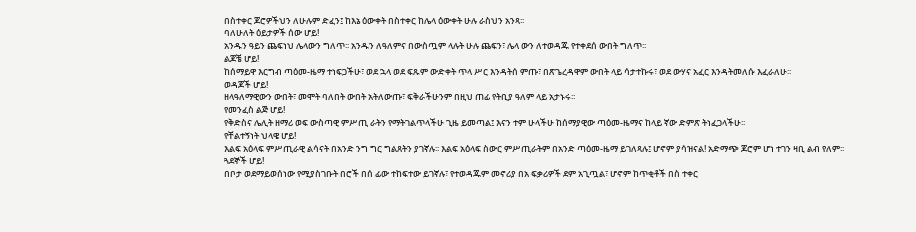በስተቀር ጆሮዎችህን ለሁሉም ድፈን፤ ከእኔ ዕውቀት በስተቀር ከሌላ ዕውቀት ሁሉ ራስህን አንጻ፡፡
ባለሁለት ዕይታዎች ሰው ሆይ!
አንዱን ዓይን ጨፍነህ ሌላውን ግለጥ፡፡ አንዱን ለዓለምና በውስጧም ላሉት ሁሉ ጨፍን፣ ሌላ ውን ለተወዳጁ የተቀደሰ ውበት ግለጥ፡፡
ልጆቼ ሆይ!
ከሰማይዋ እርግብ ጣዕመ-ዜማ ተነፍጋችሁ፣ ወደ ኋላ ወደ ፍጹም ውድቀት ጥላ ሥር እንዳትሰ ምጡ፣ በጽጌረዳዋም ውበት ላይ ሳታተኩሩ፣ ወደ ውሃና አፈር እንዳትመለሱ እፈራለሁ፡፡
ወዳጆች ሆይ!
ዘላዓለማዊውን ውበት፣ መሞት ባለበት ውበት አትለውጡ፣ ፍቅራችሁንም በዚህ ጠፊ የትቢያ ዓለም ላይ አታኑሩ፡፡
የመንፈስ ልጅ ሆይ!
የቅድስና ሌሊት ዘማሪ ወፍ ውስጣዊ ምሥጢ ራትን የማትገልጥላችሁ ጊዜ ይመጣል፤ እናን ተም ሁላችሁ ከሰማያዊው ጣዕመ-ዜማና ከላይ ኛው ድምጽ ትነፈጋላችሁ፡፡
የቸልተኝነት ህላዌ ሆይ!
እልፍ አዕላፍ ምሥጢራዊ ልሳናት በአንድ ንግ ግር ግልጸትን ያገኛሉ፡፡ እልፍ አዕላፍ ስውር ምሥጢራትም በአንድ ጣዕመ-ዜማ ይገለጻሉ፤ ሆኖም ያሳዝናል! አድማጭ ጆሮም ሆነ ተገን ዛቢ ልብ የለም፡፡
ጓደኞች ሆይ!
በቦታ ወደማይወሰነው የሚያስገቡት በሮች በሰ ፊው ተከፍተው ይገኛሉ፣ የተወዳጁም መኖሪያ በአ ፍቃሪዎች ደም አጊጧል፣ ሆኖም ከጥቂቶች በስ ተቀር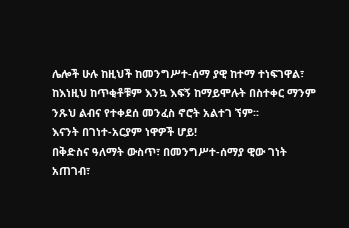ሌሎች ሁሉ ከዚህች ከመንግሥተ-ሰማ ያዊ ከተማ ተነፍገዋል፣ ከእነዚህ ከጥቂቶቹም እንኳ እፍኝ ከማይሞሉት በስተቀር ማንም ንጹህ ልብና የተቀደሰ መንፈስ ኖሮት አልተገ ኘም፡፡
እናንት በገነተ-አርያም ነዋዎች ሆይ!
በቅድስና ዓለማት ውስጥ፣ በመንግሥተ-ሰማያ ዊው ገነት አጠገብ፣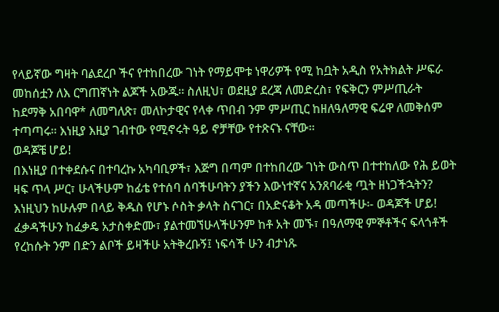የላይኛው ግዛት ባልደረቦ ችና የተከበረው ገነት የማይሞቱ ነዋሪዎች የሚ ከቧት አዲስ የአትክልት ሥፍራ መከሰቷን ለእ ርግጠኛነት ልጆች አውጁ፡፡ ስለዚህ፣ ወደዚያ ደረጃ ለመድረስ፣ የፍቅርን ምሥጢራት ከደማቅ አበባዋ* ለመግለጽ፣ መለኮታዊና የላቀ ጥበብ ንም ምሥጢር ከዘለዓለማዊ ፍሬዋ ለመቅሰም ተጣጣሩ፡፡ እነዚያ እዚያ ገብተው የሚኖሩት ዓይ ኖቻቸው የተጽናኑ ናቸው፡፡
ወዳጆቼ ሆይ!
በእነዚያ በተቀደሱና በተባረኩ አካባቢዎች፣ እጅግ በጣም በተከበረው ገነት ውስጥ በተተከለው የሕ ይወት ዛፍ ጥላ ሥር፣ ሁላችሁም ከፊቴ የተሰባ ሰባችሁባትን ያችን እውነተኛና አንጸባራቂ ጧት ዘነጋችኋትን? እነዚህን ከሁሉም በላይ ቅዱስ የሆኑ ሶስት ቃላት ስናገር፣ በአድናቆት አዳ መጣችሁ፡- ወዳጆች ሆይ! ፈቃዳችሁን ከፈቃዴ አታስቀድሙ፣ ያልተመኘሁላችሁንም ከቶ አት መኙ፣ በዓለማዊ ምኞቶችና ፍላጎቶች የረከሱት ንም በድን ልቦች ይዛችሁ አትቅረቡኝ፤ ነፍሳች ሁን ብታነጹ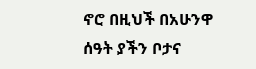ኖሮ በዚህች በአሁንዋ ሰዓት ያችን ቦታና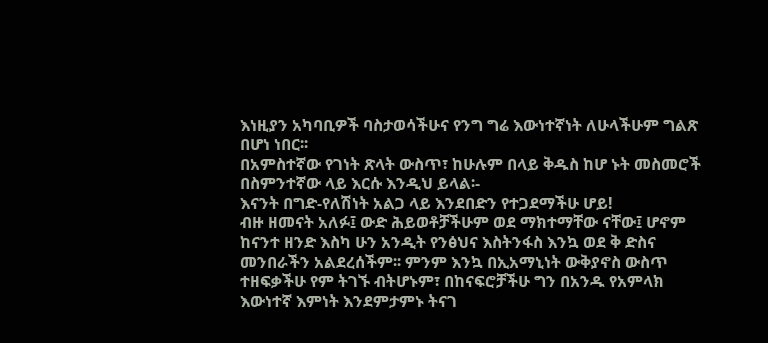እነዚያን አካባቢዎች ባስታወሳችሁና የንግ ግሬ እውነተኛነት ለሁላችሁም ግልጽ በሆነ ነበር፡፡
በአምስተኛው የገነት ጽላት ውስጥ፣ ከሁሉም በላይ ቅዱስ ከሆ ኑት መስመሮች በስምንተኛው ላይ እርሱ እንዲህ ይላል፡-
እናንት በግድ-የለሽነት አልጋ ላይ እንደበድን የተጋደማችሁ ሆይ!
ብዙ ዘመናት አለፉ፤ ውድ ሕይወቶቻችሁም ወደ ማክተማቸው ናቸው፤ ሆኖም ከናንተ ዘንድ እስካ ሁን አንዲት የንፅህና እስትንፋስ እንኳ ወደ ቅ ድስና መንበራችን አልደረሰችም፡፡ ምንም እንኳ በኢአማኒነት ውቅያኖስ ውስጥ ተዘፍቃችሁ የም ትገኙ ብትሆኑም፣ በከናፍሮቻችሁ ግን በአንዱ የአምላክ እውነተኛ እምነት እንደምታምኑ ትናገ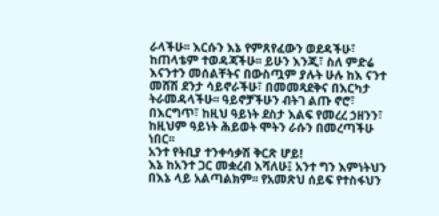ራላችሁ፡፡ እርሱን እኔ የምጸየፈውን ወደዳችሁ፣ ከጠላቴም ተወዳጃችሁ፡፡ ይሁን እንጂ፣ ስለ ምድሬ እናንተን መሰልቸትና በውስጧም ያሉት ሁሉ ከእ ናንተ መሸሽ ደንታ ሳይኖራችሁ፣ በመመጻደቅና በእርካታ ትራመዳላችሁ፡፡ ዓይኖቻችሁን ብትገ ልጡ ኖሮ፣ በእርግጥ፣ ከዚህ ዓይነት ደስታ እልፍ የመረረ ኃዘንን፣ ከዚህም ዓይነት ሕይወት ሞትን ራሱን በመረጣችሁ ነበር፡፡
አንተ የትቢያ ተንቀሳቃሽ ቅርጽ ሆይ!
እኔ ከአንተ ጋር መቋረብ እሻለሁ፤ አንተ ግን እምነትህን በእኔ ላይ አልጣልክም፡፡ የአመጽህ ሰይፍ የተስፋህን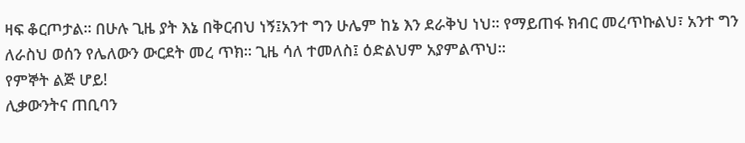ዛፍ ቆርጦታል፡፡ በሁሉ ጊዜ ያት እኔ በቅርብህ ነኝ፤አንተ ግን ሁሌም ከኔ እን ደራቅህ ነህ፡፡ የማይጠፋ ክብር መረጥኩልህ፣ አንተ ግን ለራስህ ወሰን የሌለውን ውርደት መረ ጥክ፡፡ ጊዜ ሳለ ተመለስ፤ ዕድልህም አያምልጥህ፡፡
የምኞት ልጅ ሆይ!
ሊቃውንትና ጠቢባን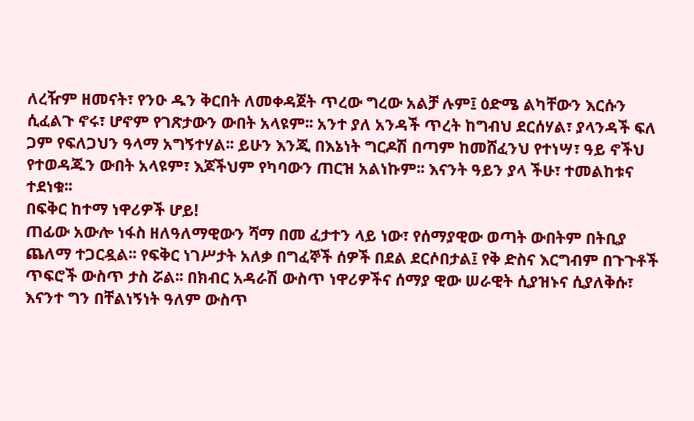ለረዥም ዘመናት፣ የንዑ ዱን ቅርበት ለመቀዳጀት ጥረው ግረው አልቻ ሉም፤ ዕድሜ ልካቸውን እርሱን ሲፈልጉ ኖሩ፣ ሆኖም የገጽታውን ውበት አላዩም፡፡ አንተ ያለ አንዳች ጥረት ከግብህ ደርሰሃል፣ ያላንዳች ፍለ ጋም የፍለጋህን ዓላማ አግኝተሃል፡፡ ይሁን እንጂ በእኔነት ግርዶሽ በጣም ከመሸፈንህ የተነሣ፣ ዓይ ኖችህ የተወዳጁን ውበት አላዩም፣ እጆችህም የካባውን ጠርዝ አልነኩም፡፡ እናንት ዓይን ያላ ችሁ፣ ተመልከቱና ተደነቁ፡፡
በፍቅር ከተማ ነዋሪዎች ሆይ!
ጠፊው አውሎ ነፋስ ዘለዓለማዊውን ሻማ በመ ፈታተን ላይ ነው፣ የሰማያዊው ወጣት ውበትም በትቢያ ጨለማ ተጋርዷል፡፡ የፍቅር ነገሥታት አለቃ በግፈኞች ሰዎች በደል ደርሶበታል፤ የቅ ድስና እርግብም በጉጉቶች ጥፍሮች ውስጥ ታስ ሯል፡፡ በክብር አዳራሽ ውስጥ ነዋሪዎችና ሰማያ ዊው ሠራዊት ሲያዝኑና ሲያለቅሱ፣ እናንተ ግን በቸልነኝነት ዓለም ውስጥ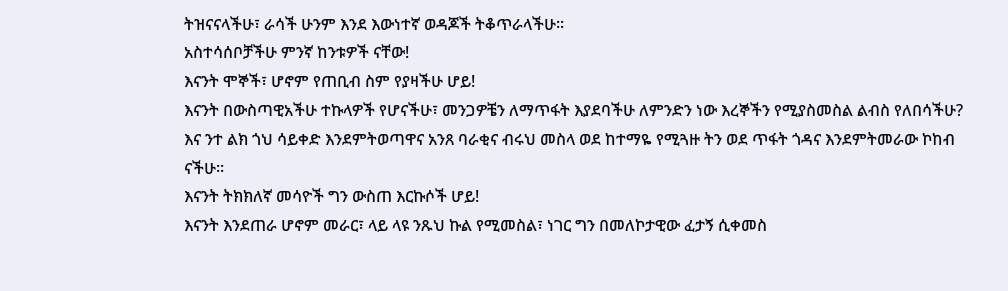ትዝናናላችሁ፣ ራሳች ሁንም እንደ እውነተኛ ወዳጆች ትቆጥራላችሁ፡፡
አስተሳሰቦቻችሁ ምንኛ ከንቱዎች ናቸው!
እናንት ሞኞች፣ ሆኖም የጠቢብ ስም የያዛችሁ ሆይ!
እናንት በውስጣዊአችሁ ተኩላዎች የሆናችሁ፣ መንጋዎቼን ለማጥፋት እያደባችሁ ለምንድን ነው እረኞችን የሚያስመስል ልብስ የለበሳችሁ? እና ንተ ልክ ጎህ ሳይቀድ እንደምትወጣዋና አንጸ ባራቂና ብሩህ መስላ ወደ ከተማዬ የሚጓዙ ትን ወደ ጥፋት ጎዳና እንደምትመራው ኮከብ ናችሁ፡፡
እናንት ትክክለኛ መሳዮች ግን ውስጠ እርኩሶች ሆይ!
እናንት እንደጠራ ሆኖም መራር፣ ላይ ላዩ ንጹህ ኩል የሚመስል፣ ነገር ግን በመለኮታዊው ፈታኝ ሲቀመስ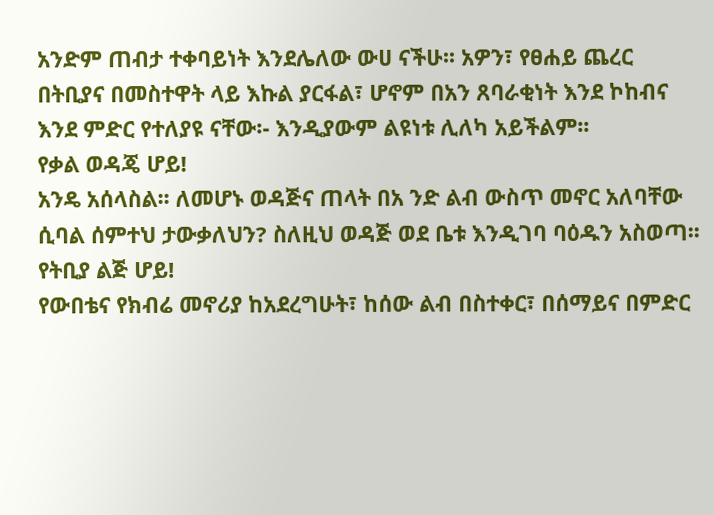አንድም ጠብታ ተቀባይነት እንደሌለው ውሀ ናችሁ፡፡ አዎን፣ የፀሐይ ጨረር በትቢያና በመስተዋት ላይ እኩል ያርፋል፣ ሆኖም በአን ጸባራቂነት እንደ ኮከብና እንደ ምድር የተለያዩ ናቸው፡- እንዲያውም ልዩነቱ ሊለካ አይችልም፡፡
የቃል ወዳጄ ሆይ!
አንዴ አሰላስል፡፡ ለመሆኑ ወዳጅና ጠላት በአ ንድ ልብ ውስጥ መኖር አለባቸው ሲባል ሰምተህ ታውቃለህን? ስለዚህ ወዳጅ ወደ ቤቱ እንዲገባ ባዕዱን አስወጣ፡፡
የትቢያ ልጅ ሆይ!
የውበቴና የክብሬ መኖሪያ ከአደረግሁት፣ ከሰው ልብ በስተቀር፣ በሰማይና በምድር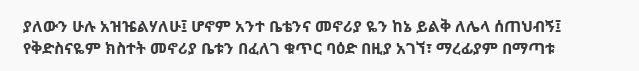ያለውን ሁሉ አዝዤልሃለሁ፤ ሆኖም አንተ ቤቴንና መኖሪያ ዬን ከኔ ይልቅ ለሌላ ሰጠህብኝ፤ የቅድስናዬም ክስተት መኖሪያ ቤቱን በፈለገ ቁጥር ባዕድ በዚያ አገኘ፣ ማረፊያም በማጣቱ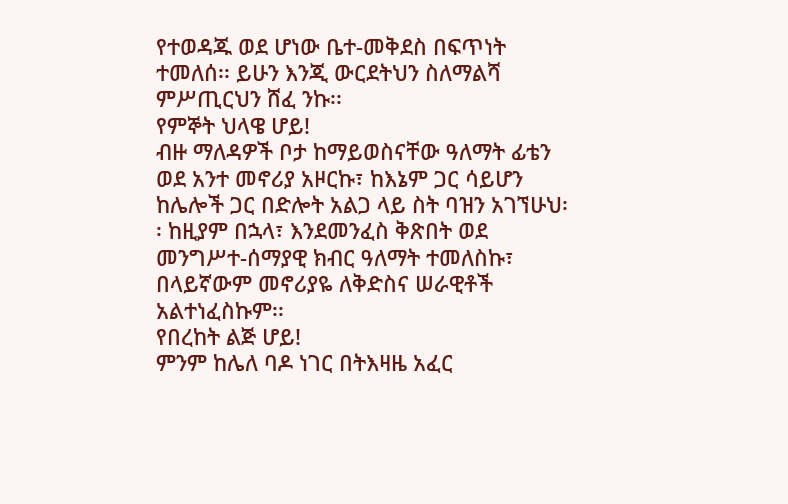የተወዳጁ ወደ ሆነው ቤተ-መቅደስ በፍጥነት ተመለሰ፡፡ ይሁን እንጂ ውርደትህን ስለማልሻ ምሥጢርህን ሸፈ ንኩ፡፡
የምኞት ህላዌ ሆይ!
ብዙ ማለዳዎች ቦታ ከማይወስናቸው ዓለማት ፊቴን ወደ አንተ መኖሪያ አዞርኩ፣ ከእኔም ጋር ሳይሆን ከሌሎች ጋር በድሎት አልጋ ላይ ስት ባዝን አገኘሁህ፡፡ ከዚያም በኋላ፣ እንደመንፈስ ቅጽበት ወደ መንግሥተ-ሰማያዊ ክብር ዓለማት ተመለስኩ፣ በላይኛውም መኖሪያዬ ለቅድስና ሠራዊቶች አልተነፈስኩም፡፡
የበረከት ልጅ ሆይ!
ምንም ከሌለ ባዶ ነገር በትእዛዜ አፈር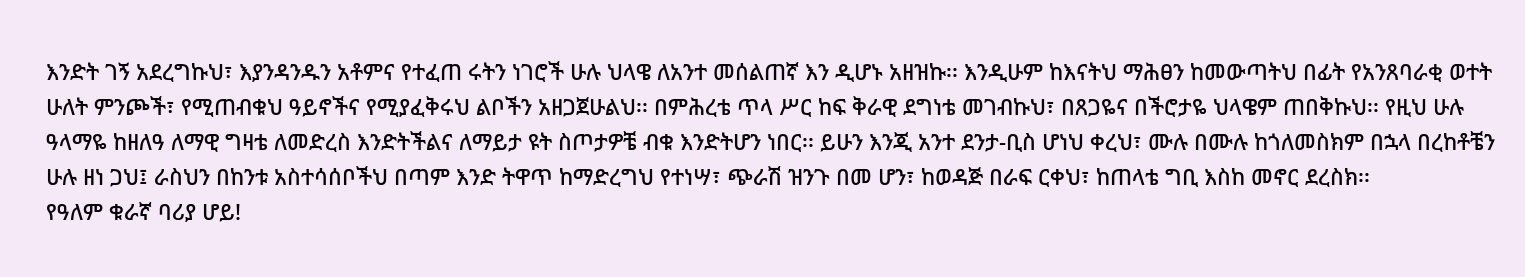እንድት ገኝ አደረግኩህ፣ እያንዳንዱን አቶምና የተፈጠ ሩትን ነገሮች ሁሉ ህላዌ ለአንተ መሰልጠኛ እን ዲሆኑ አዘዝኩ፡፡ እንዲሁም ከእናትህ ማሕፀን ከመውጣትህ በፊት የአንጸባራቂ ወተት ሁለት ምንጮች፣ የሚጠብቁህ ዓይኖችና የሚያፈቅሩህ ልቦችን አዘጋጀሁልህ፡፡ በምሕረቴ ጥላ ሥር ከፍ ቅራዊ ደግነቴ መገብኩህ፣ በጸጋዬና በችሮታዬ ህላዌም ጠበቅኩህ፡፡ የዚህ ሁሉ ዓላማዬ ከዘለዓ ለማዊ ግዛቴ ለመድረስ እንድትችልና ለማይታ ዩት ስጦታዎቼ ብቁ እንድትሆን ነበር፡፡ ይሁን እንጂ አንተ ደንታ-ቢስ ሆነህ ቀረህ፣ ሙሉ በሙሉ ከጎለመስክም በኋላ በረከቶቼን ሁሉ ዘነ ጋህ፤ ራስህን በከንቱ አስተሳሰቦችህ በጣም እንድ ትዋጥ ከማድረግህ የተነሣ፣ ጭራሽ ዝንጉ በመ ሆን፣ ከወዳጅ በራፍ ርቀህ፣ ከጠላቴ ግቢ እስከ መኖር ደረስክ፡፡
የዓለም ቁራኛ ባሪያ ሆይ!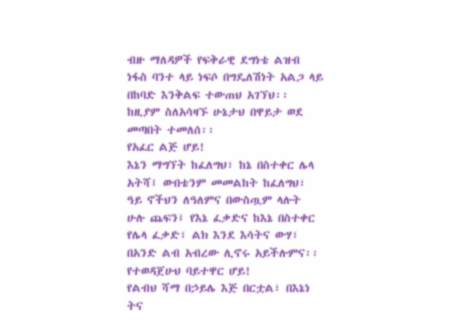ብዙ ማለዳዎች የፍቅራዊ ደግነቴ ልዝብ ነፋስ ባንተ ላይ ነፍሶ በግዴለሽነት አልጋ ላይ በከባድ እንቅልፍ ተውጠህ አገኘህ፡፡ ከዚያም ስለአሳዛኙ ሁኔታህ በዋይታ ወደ መጣበት ተመለሰ፡፡
የአፈር ልጅ ሆይ!
እኔን ማግኘት ከፈለግህ፣ ከኔ በስተቀር ሌላ አትሻ፤ ውበቴንም መመልከት ከፈለግህ፣ ዓይ ኖችህን ለዓለምና በውስጧም ላሉት ሁሉ ጨፍን፤ የእኔ ፈቃድና ከእኔ በስተቀር የሌላ ፈቃድ፣ ልክ እንደ እሳትና ውሃ፣ በአንድ ልብ አብረው ሊኖሩ አይችሉምና፡፡
የተወዳጀሁህ ባይተዋር ሆይ!
የልብህ ሻማ በኃይሌ እጅ በርቷል፣ በእኔነ ትና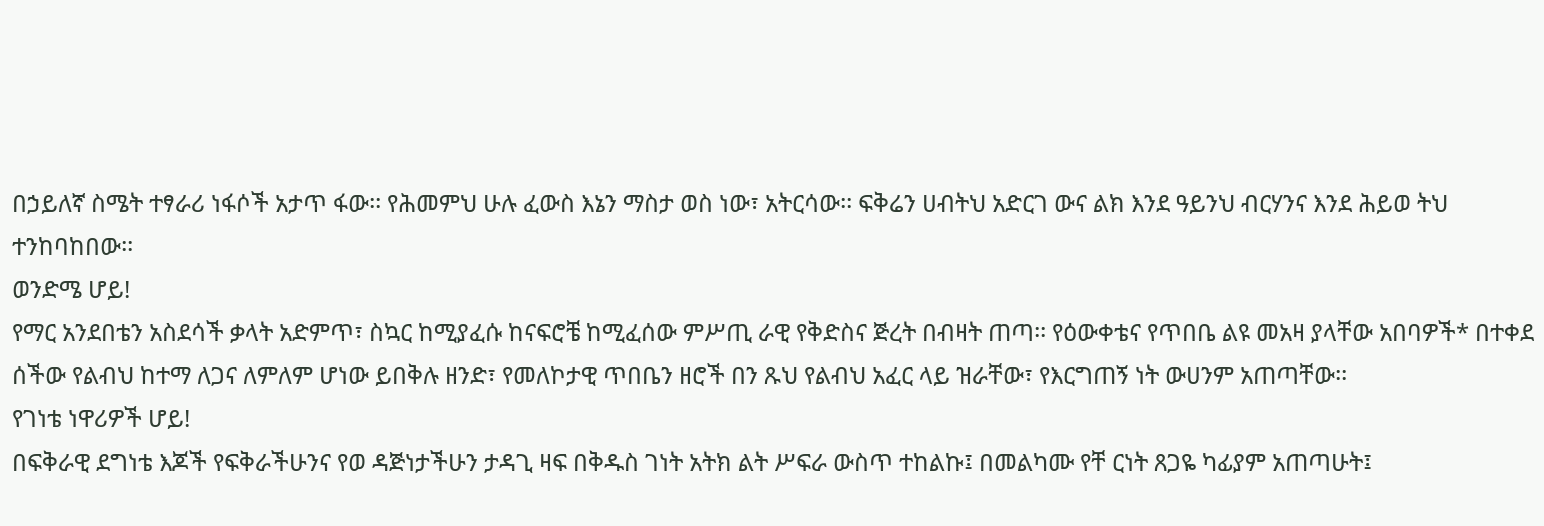በኃይለኛ ስሜት ተፃራሪ ነፋሶች አታጥ ፋው፡፡ የሕመምህ ሁሉ ፈውስ እኔን ማስታ ወስ ነው፣ አትርሳው፡፡ ፍቅሬን ሀብትህ አድርገ ውና ልክ እንደ ዓይንህ ብርሃንና እንደ ሕይወ ትህ ተንከባከበው፡፡
ወንድሜ ሆይ!
የማር አንደበቴን አስደሳች ቃላት አድምጥ፣ ስኳር ከሚያፈሱ ከናፍሮቼ ከሚፈሰው ምሥጢ ራዊ የቅድስና ጅረት በብዛት ጠጣ፡፡ የዕውቀቴና የጥበቤ ልዩ መአዛ ያላቸው አበባዎች* በተቀደ ሰችው የልብህ ከተማ ለጋና ለምለም ሆነው ይበቅሉ ዘንድ፣ የመለኮታዊ ጥበቤን ዘሮች በን ጹህ የልብህ አፈር ላይ ዝራቸው፣ የእርግጠኝ ነት ውሀንም አጠጣቸው፡፡
የገነቴ ነዋሪዎች ሆይ!
በፍቅራዊ ደግነቴ እጆች የፍቅራችሁንና የወ ዳጅነታችሁን ታዳጊ ዛፍ በቅዱስ ገነት አትክ ልት ሥፍራ ውስጥ ተከልኩ፤ በመልካሙ የቸ ርነት ጸጋዬ ካፊያም አጠጣሁት፤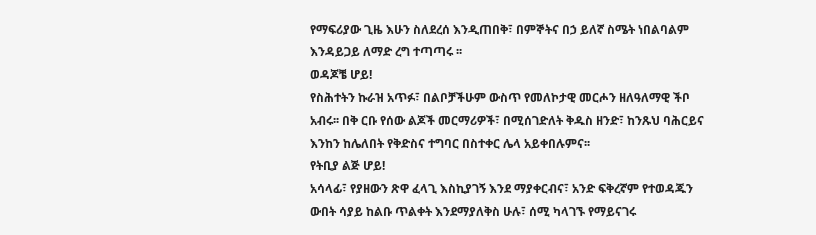የማፍሪያው ጊዜ እሁን ስለደረሰ እንዲጠበቅ፣ በምኞትና በኃ ይለኛ ስሜት ነበልባልም እንዳይጋይ ለማድ ረግ ተጣጣሩ ፡፡
ወዳጆቼ ሆይ!
የስሕተትን ኩራዝ አጥፉ፣ በልቦቻችሁም ውስጥ የመለኮታዊ መርሖን ዘለዓለማዊ ችቦ አብሩ፡፡ በቅ ርቡ የሰው ልጆች መርማሪዎች፣ በሚሰገድለት ቅዱስ ዘንድ፣ ከንጹህ ባሕርይና እንከን ከሌለበት የቅድስና ተግባር በስተቀር ሌላ አይቀበሉምና፡፡
የትቢያ ልጅ ሆይ!
አሳላፊ፣ የያዘውን ጽዋ ፈላጊ እስኪያገኝ እንደ ማያቀርብና፣ አንድ ፍቅረኛም የተወዳጁን ውበት ሳያይ ከልቡ ጥልቀት እንደማያለቅስ ሁሉ፣ ሰሚ ካላገኙ የማይናገሩ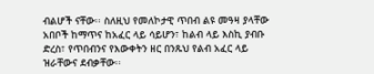ብልሆች ናቸው፡፡ ስለዚህ የመለኮታዊ ጥበብ ልዩ መዓዛ ያላቸው አበቦች ከማጥና ከአፈር ላይ ሳይሆን፣ ከልብ ላይ እስኪ ያብቡ ድረስ፣ የጥበብንና የእውቀትን ዘር በንጹህ የልብ አፈር ላይ ዝራቸውና ደብቃቸው፡፡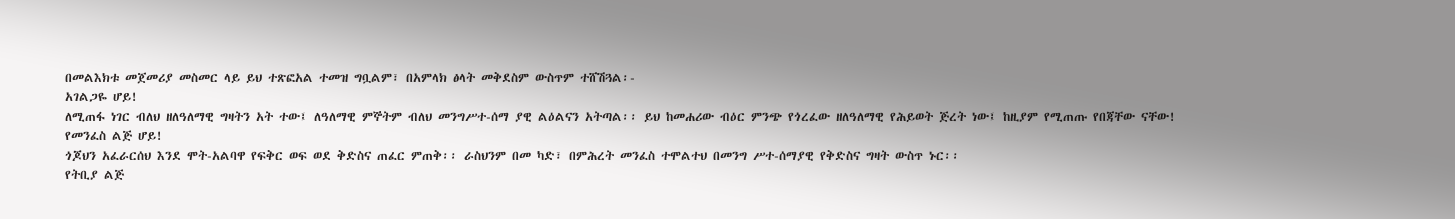በመልእክቱ መጀመሪያ መስመር ላይ ይህ ተጽፎአል ተመዝ ግቧልም፣ በአምላክ ፅላት መቅደስም ውስጥም ተሸሽጓል፡-
አገልጋዬ ሆይ!
ለሚጠፋ ነገር ብለህ ዘለዓለማዊ ግዛትን አት ተው፤ ለዓለማዊ ምኞትም ብለህ መንግሥተ-ሰማ ያዊ ልዕልናን አትጣል፡፡ ይህ ከመሐሪው ብዕር ምንጭ የጎረፈው ዘለዓለማዊ የሕይወት ጅረት ነው፤ ከዚያም የሚጠጡ የበጃቸው ናቸው!
የመንፈስ ልጅ ሆይ!
ጎጆህን አፈራርሰህ እንደ ሞት-አልባዋ የፍቅር ወፍ ወደ ቅድስና ጠፈር ምጠቅ፡፡ ራስህንም በመ ካድ፣ በምሕረት መንፈስ ተሞልተህ በመንግ ሥተ-ሰማያዊ የቅድስና ግዛት ውስጥ ኑር፡፡
የትቢያ ልጅ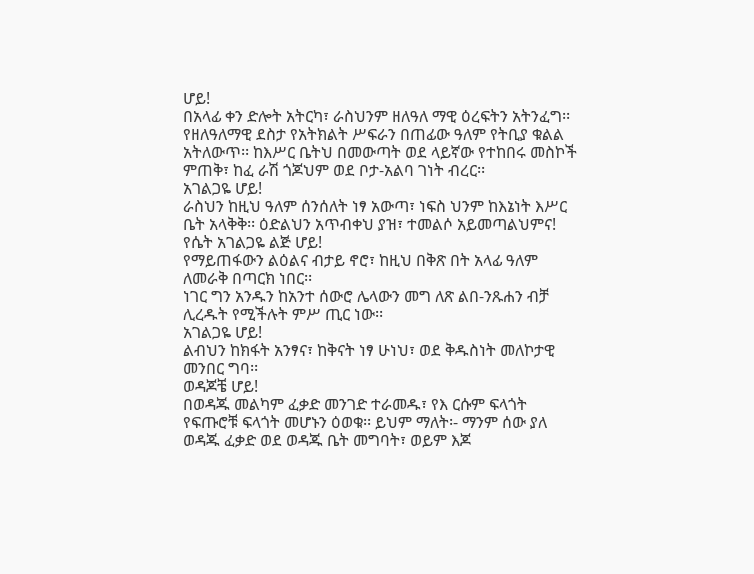ሆይ!
በአላፊ ቀን ድሎት አትርካ፣ ራስህንም ዘለዓለ ማዊ ዕረፍትን አትንፈግ፡፡ የዘለዓለማዊ ደስታ የአትክልት ሥፍራን በጠፊው ዓለም የትቢያ ቁልል አትለውጥ፡፡ ከእሥር ቤትህ በመውጣት ወደ ላይኛው የተከበሩ መስኮች ምጠቅ፣ ከፈ ራሽ ጎጆህም ወደ ቦታ-አልባ ገነት ብረር፡፡
አገልጋዬ ሆይ!
ራስህን ከዚህ ዓለም ሰንሰለት ነፃ አውጣ፣ ነፍስ ህንም ከእኔነት እሥር ቤት አላቅቅ፡፡ ዕድልህን አጥብቀህ ያዝ፣ ተመልሶ አይመጣልህምና!
የሴት አገልጋዬ ልጅ ሆይ!
የማይጠፋውን ልዕልና ብታይ ኖሮ፣ ከዚህ በቅጽ በት አላፊ ዓለም ለመራቅ በጣርክ ነበር፡፡
ነገር ግን አንዱን ከአንተ ሰውሮ ሌላውን መግ ለጽ ልበ-ንጹሐን ብቻ ሊረዱት የሚችሉት ምሥ ጢር ነው፡፡
አገልጋዬ ሆይ!
ልብህን ከክፋት አንፃና፣ ከቅናት ነፃ ሁነህ፣ ወደ ቅዱስነት መለኮታዊ መንበር ግባ፡፡
ወዳጆቼ ሆይ!
በወዳጁ መልካም ፈቃድ መንገድ ተራመዱ፣ የእ ርሱም ፍላጎት የፍጡሮቹ ፍላጎት መሆኑን ዕወቁ፡፡ ይህም ማለት፡- ማንም ሰው ያለ ወዳጁ ፈቃድ ወደ ወዳጁ ቤት መግባት፣ ወይም እጆ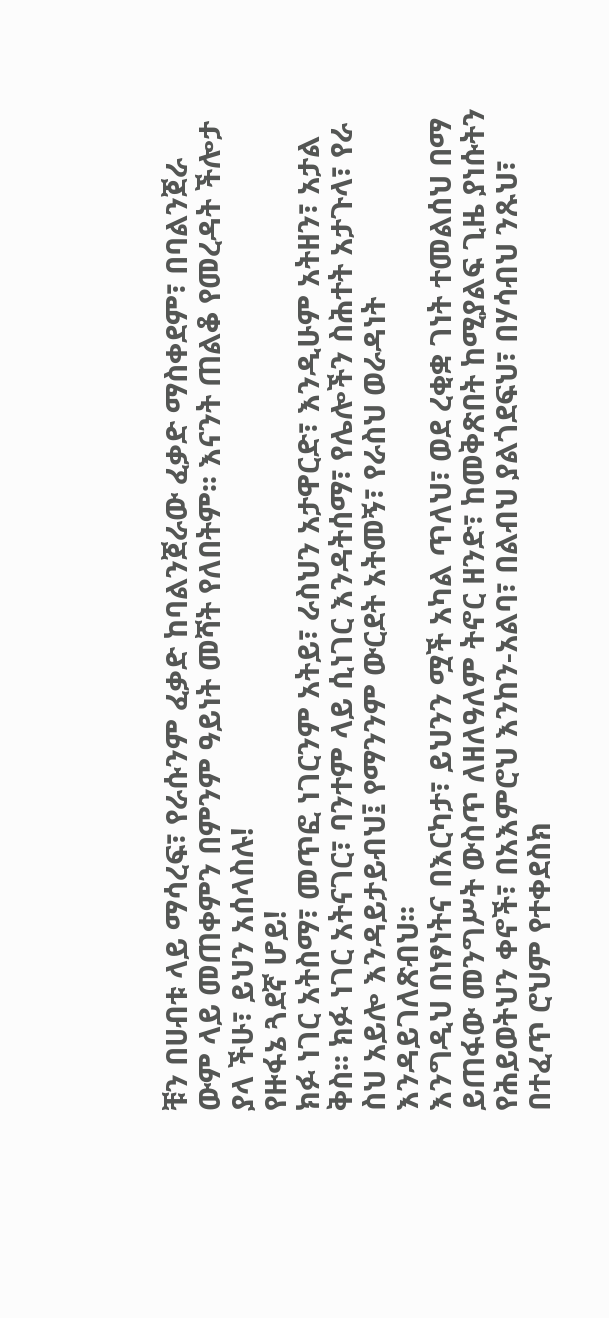ቹን በሀብቱ ላይ ማሳረፍ፣ የራሱንም ፈቃድ ከባልንጀራው ፈቃድ ማስቀደም፣ በባልንጀራ ውም ላይ መጠቀምን በምንም ዓይነት መሻት የለበትም፡፡ እናንት ጠልቆ የመረዳት ችሎታ ያላ ችሁ፣ ይህን አሰላስሉ!
የዙፋኔ ጓደኛ ሆይ!
ክፉ ነገር አትስማ፣ መጥፎ ነገርንም አትይ፣ ራስህን አታዋርድ፣ እንዲሁም አትዘን፣ አታል ቅስ፡፡ ክፉ ነገር አትናገር፣ ባንተም ላይ ሲነገር እንዳትሰማ፣ የሌሎችን ስሕተት አታጉላ፣ የራ ስህ አይሎ እንዳይታይብህ፤ የማንንም ውርደት አትመኝ፣ የራስህ ወራዳነት እንዳይገለጽብህ፡፡
እንግዲህ በነፃነትና በእርካታ፣ ይህንን ሟች አካል ጥለህ፣ ወደ ረቂቋ ገነት ተመልሰህ በማ ይጠፋው መንግሥት ውስጥ ለዘለዓለም ትኖር ዘንድ፣ ከመቅጽበት ከሚያልፍ ጊዜ ያነሱትን የሕይወትህን ቀኖች፣ በአእምሮህ እንከን-አልባ፣ በልብህ ያልጎደፍህ፣ በሃሳብህ ንጹህ፣ በተፈጥ ሮህም የተቀደስክ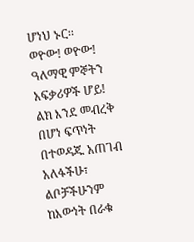ሆነህ ኑር፡፡
ወዮው! ወዮው! ዓለማዊ ምኞትን አፍቃሪዎች ሆይ!
ልክ እንደ መብረቅ በሆነ ፍጥነት በተወዳጁ አጠገብ አለፋችሁ፣ ልቦቻችሁንም ከእውነት በራቁ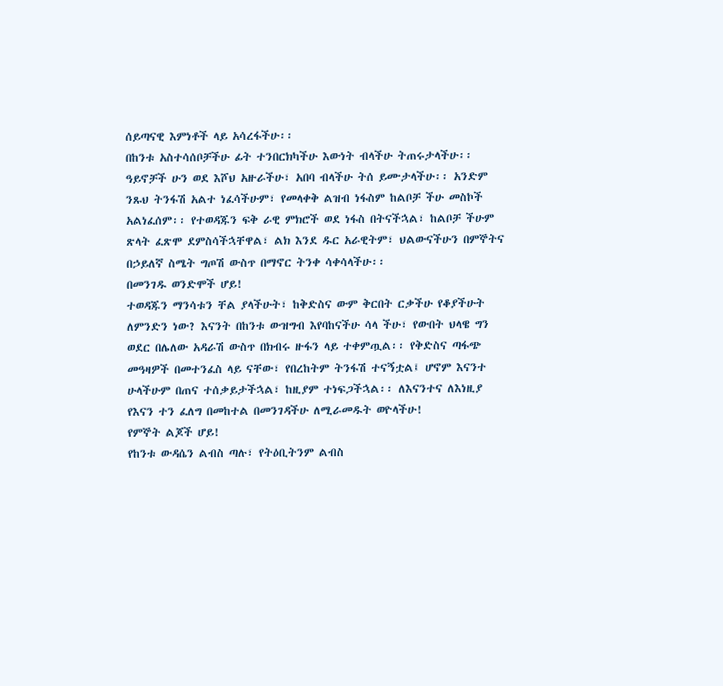ሰይጣናዊ እምነቶች ላይ አሳረፋችሁ፡፡
በከንቱ አስተሳሰቦቻችሁ ፊት ተንበርክካችሁ እውነት ብላችሁ ትጠሩታላችሁ፡፡ ዓይኖቻች ሁን ወደ እሾህ አዙራችሁ፣ አበባ ብላችሁ ትሰ ይሙታላችሁ፡፡ አንድም ንጹህ ትንፋሽ አልተ ነፈሳችሁም፣ የመላቀቅ ልዝብ ነፋስም ከልቦቻ ችሁ መስኮች አልነፈሰም፡፡ የተወዳጁን ፍቅ ራዊ ምክሮች ወደ ነፋስ በትናችኋል፣ ከልቦቻ ችሁም ጽላት ፈጽሞ ደምስሳችኋቸዋል፣ ልክ እንደ ዱር አራዊትም፣ ህልውናችሁን በምኞትና በኃይለኛ ስሜት ግጦሽ ውስጥ በማኖር ትንቀ ሳቀሳላችሁ፡፡
በመንገዱ ወንድሞች ሆይ!
ተወዳጁን ማንሳቱን ቸል ያላችሁት፣ ከቅድስና ውም ቅርበት ርቃችሁ የቆያችሁት ለምንድን ነው? እናንት በከንቱ ውዝግብ እየባከናችሁ ሳላ ችሁ፣ የውበት ህላዌ ግን ወደር በሌለው አዳራሽ ውስጥ በክብሩ ዙፋን ላይ ተቀምጧል፡፡ የቅድስና ጣፋጭ መዓዛዎች በመተንፈስ ላይ ናቸው፣ የበረከትም ትንፋሽ ተናኝቷል፤ ሆኖም እናንተ ሁላችሁም በጠና ተሰቃይታችኋል፣ ከዚያም ተነፍጋችኋል፡፡ ለእናንተና ለእነዚያ የእናን ተን ፈለግ በመከተል በመንገዳችሁ ለሚራመዱት ወዮላችሁ!
የምኞት ልጆች ሆይ!
የከንቱ ውዳሴን ልብስ ጣሉ፣ የትዕቢትንም ልብስ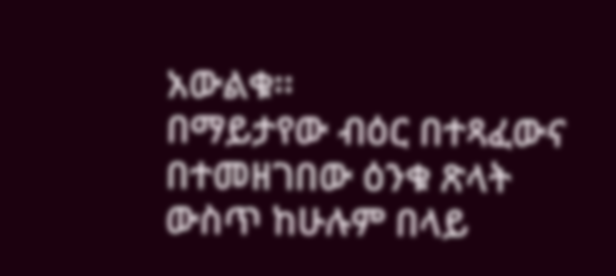አውልቁ፡፡
በማይታየው ብዕር በተጻፈውና በተመዘገበው ዕንቁ ጽላት ውስጥ ከሁሉም በላይ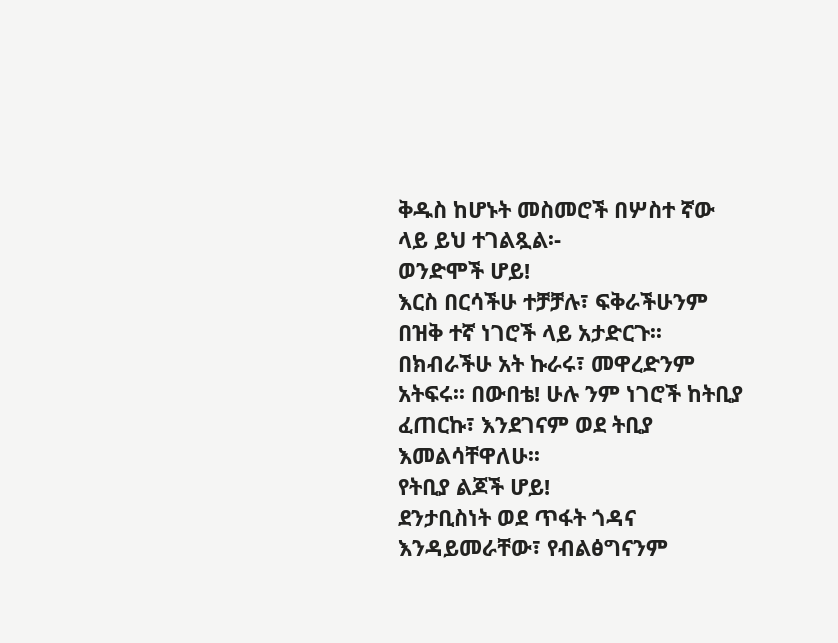ቅዱስ ከሆኑት መስመሮች በሦስተ ኛው ላይ ይህ ተገልጿል፡-
ወንድሞች ሆይ!
እርስ በርሳችሁ ተቻቻሉ፣ ፍቅራችሁንም በዝቅ ተኛ ነገሮች ላይ አታድርጉ፡፡ በክብራችሁ አት ኩራሩ፣ መዋረድንም አትፍሩ፡፡ በውበቴ! ሁሉ ንም ነገሮች ከትቢያ ፈጠርኩ፣ እንደገናም ወደ ትቢያ እመልሳቸዋለሁ፡፡
የትቢያ ልጆች ሆይ!
ደንታቢስነት ወደ ጥፋት ጎዳና እንዳይመራቸው፣ የብልፅግናንም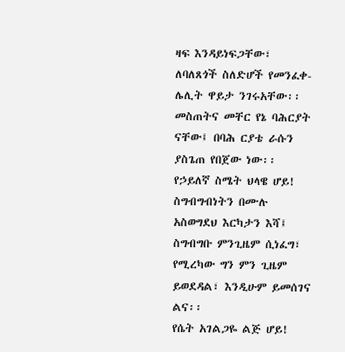ዛፍ እንዳይነፍጋቸው፣ ለባለጸጎች ስለድሆች የመንፈቀ-ሌሊት ዋይታ ንገሩአቸው፡፡
መስጠትና መቸር የኔ ባሕርያት ናቸው፤ በባሕ ርያቴ ራሱን ያስጌጠ የበጀው ነው፡፡
የኃይለኛ ስሜት ህላዌ ሆይ!
ስግብግብነትን በሙሉ አስወግደህ እርካታን እሻ፤ ስግብግቡ ምንጊዜም ሲነፈግ፣ የሚረካው ግን ምን ጊዜም ይወደዳል፣ እንዲሁም ይመሰገና ልና፡፡
የሴት አገልጋዬ ልጅ ሆይ!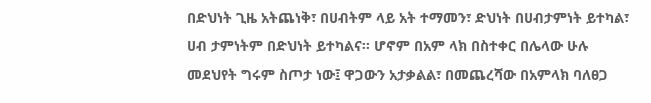በድህነት ጊዜ አትጨነቅ፣ በሀብትም ላይ አት ተማመን፣ ድህነት በሀብታምነት ይተካል፣ ሀብ ታምነትም በድህነት ይተካልና፡፡ ሆኖም በአም ላክ በስተቀር በሌላው ሁሉ መደህየት ግሩም ስጦታ ነው፤ ዋጋውን አታቃልል፣ በመጨረሻው በአምላክ ባለፀጋ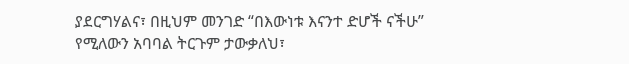ያደርግሃልና፣ በዚህም መንገድ “በእውነቱ እናንተ ድሆች ናችሁ” የሚለውን አባባል ትርጉም ታውቃለህ፣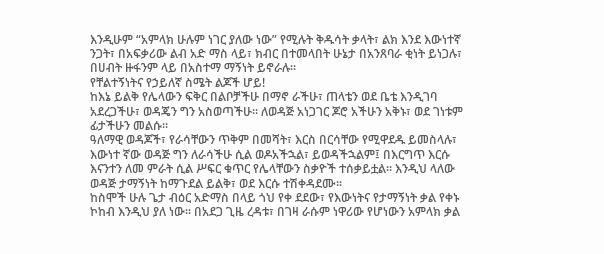እንዲሁም “አምላክ ሁሉም ነገር ያለው ነው” የሚሉት ቅዱሳት ቃላት፣ ልክ እንደ እውነተኛ ንጋት፣ በአፍቃሪው ልብ አድ ማስ ላይ፣ ክብር በተመላበት ሁኔታ በአንጸባራ ቂነት ይነጋሉ፣ በሀብት ዙፋንም ላይ በአስተማ ማኝነት ይኖራሉ፡፡
የቸልተኝነትና የኃይለኛ ስሜት ልጆች ሆይ!
ከእኔ ይልቅ የሌላውን ፍቅር በልቦቻችሁ በማኖ ራችሁ፣ ጠላቴን ወደ ቤቴ እንዲገባ አደረጋችሁ፣ ወዳጄን ግን አስወጣችሁ፡፡ ለወዳጅ አነጋገር ጆሮ አችሁን አቅኑ፣ ወደ ገነቱም ፊታችሁን መልሱ፡፡
ዓለማዊ ወዳጆች፣ የራሳቸውን ጥቅም በመሻት፣ እርስ በርሳቸው የሚዋደዱ ይመስላሉ፣ እውነተ ኛው ወዳጅ ግን ለራሳችሁ ሲል ወዶአችኋል፣ ይወዳችኋልም፤ በእርግጥ እርሱ እናንተን ለመ ምራት ሲል ሥፍር ቁጥር የሌላቸውን ስቃዮች ተሰቃይቷል፡፡ እንዲህ ላለው ወዳጅ ታማኝነት ከማጉደል ይልቅ፣ ወደ እርሱ ተሽቀዳደሙ፡፡
ከስሞች ሁሉ ጌታ ብዕር አድማስ በላይ ጎህ የቀ ደደው፣ የእውነትና የታማኝነት ቃል የቀኑ ኮከብ እንዲህ ያለ ነው፡፡ በአደጋ ጊዜ ረዳቱ፣ በገዛ ራሱም ነዋሪው የሆነውን አምላክ ቃል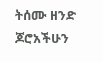ትሰሙ ዘንድ ጆሮአችሁን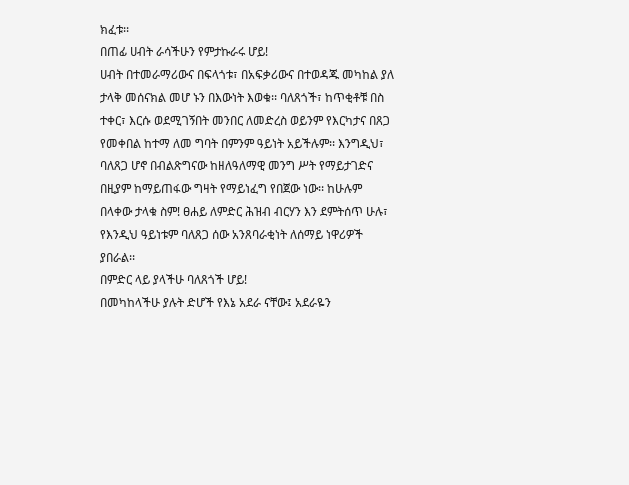ክፈቱ፡፡
በጠፊ ሀብት ራሳችሁን የምታኩራሩ ሆይ!
ሀብት በተመራማሪውና በፍላጎቱ፣ በአፍቃሪውና በተወዳጁ መካከል ያለ ታላቅ መሰናክል መሆ ኑን በእውነት እወቁ፡፡ ባለጸጎች፣ ከጥቂቶቹ በስ ተቀር፣ እርሱ ወደሚገኝበት መንበር ለመድረስ ወይንም የእርካታና በጸጋ የመቀበል ከተማ ለመ ግባት በምንም ዓይነት አይችሉም፡፡ እንግዲህ፣ ባለጸጋ ሆኖ በብልጽግናው ከዘለዓለማዊ መንግ ሥት የማይታገድና በዚያም ከማይጠፋው ግዛት የማይነፈግ የበጀው ነው፡፡ ከሁሉም በላቀው ታላቁ ስም! ፀሐይ ለምድር ሕዝብ ብርሃን እን ደምትሰጥ ሁሉ፣ የእንዲህ ዓይነቱም ባለጸጋ ሰው አንጸባራቂነት ለሰማይ ነዋሪዎች ያበራል፡፡
በምድር ላይ ያላችሁ ባለጸጎች ሆይ!
በመካከላችሁ ያሉት ድሆች የእኔ አደራ ናቸው፤ አደራዬን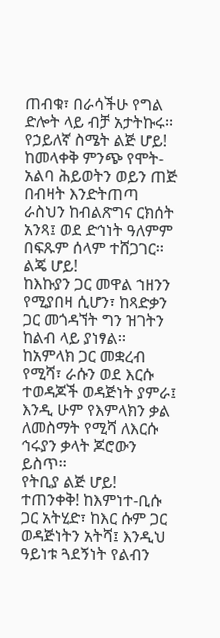ጠብቁ፣ በራሳችሁ የግል ድሎት ላይ ብቻ አታትኩሩ፡፡
የኃይለኛ ስሜት ልጅ ሆይ!
ከመላቀቅ ምንጭ የሞት-አልባ ሕይወትን ወይን ጠጅ በብዛት እንድትጠጣ ራስህን ከብልጽግና ርክሰት አንጻ፤ ወደ ድኅነት ዓለምም በፍጹም ሰላም ተሸጋገር፡፡
ልጄ ሆይ!
ከእኩያን ጋር መዋል ኀዘንን የሚያበዛ ሲሆን፣ ከጻድቃን ጋር መጎዳኘት ግን ዝገትን ከልብ ላይ ያነፃል፡፡ ከአምላክ ጋር መቋረብ የሚሻ፣ ራሱን ወደ እርሱ ተወዳጆች ወዳጅነት ያምራ፤ እንዲ ሁም የእምላክን ቃል ለመስማት የሚሻ ለእርሱ ኅሩያን ቃላት ጆሮውን ይስጥ፡፡
የትቢያ ልጅ ሆይ!
ተጠንቀቅ! ከእምነተ-ቢሱ ጋር አትሂድ፣ ከእር ሱም ጋር ወዳጅነትን አትሻ፤ እንዲህ ዓይነቱ ጓደኝነት የልብን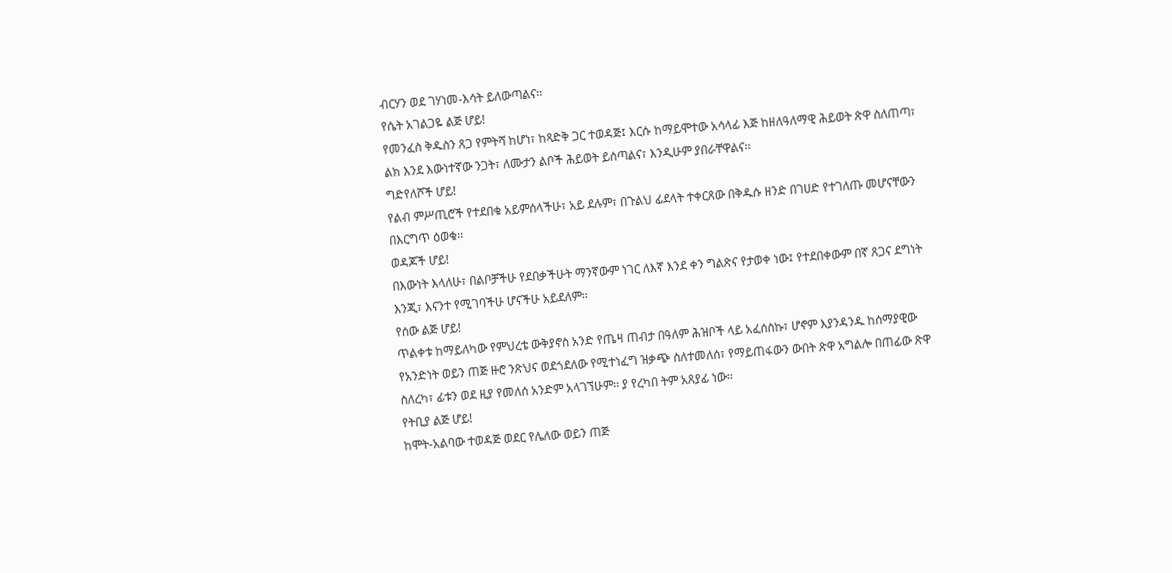ብርሃን ወደ ገሃነመ-እሳት ይለውጣልና፡፡
የሴት አገልጋዬ ልጅ ሆይ!
የመንፈስ ቅዱስን ጸጋ የምትሻ ከሆነ፣ ከጻድቅ ጋር ተወዳጅ፤ እርሱ ከማይሞተው አሳላፊ እጅ ከዘለዓለማዊ ሕይወት ጽዋ ስለጠጣ፣ ልክ እንደ እውነተኛው ንጋት፣ ለሙታን ልቦች ሕይወት ይሰጣልና፣ እንዲሁም ያበራቸዋልና፡፡
ግድየለሾች ሆይ!
የልብ ምሥጢሮች የተደበቁ አይምሰላችሁ፣ አይ ደሉም፣ በጉልህ ፊደላት ተቀርጸው በቅዱሱ ዘንድ በገሀድ የተገለጡ መሆናቸውን በእርግጥ ዕወቁ፡፡
ወዳጆች ሆይ!
በእውነት እላለሁ፣ በልቦቻችሁ የደበቃችሁት ማንኛውም ነገር ለእኛ እንደ ቀን ግልጽና የታወቀ ነው፤ የተደበቀውም በኛ ጸጋና ደግነት እንጂ፣ እናንተ የሚገባችሁ ሆናችሁ አይደለም፡፡
የሰው ልጅ ሆይ!
ጥልቀቱ ከማይለካው የምህረቴ ውቅያኖስ አንድ የጤዛ ጠብታ በዓለም ሕዝቦች ላይ አፈሰስኩ፣ ሆኖም እያንዳንዱ ከሰማያዊው የአንድነት ወይን ጠጅ ዙሮ ንጽህና ወደጎደለው የሚተነፈግ ዝቃጭ ስለተመለሰ፣ የማይጠፋውን ውበት ጽዋ አግልሎ በጠፊው ጽዋ ስለረካ፣ ፊቱን ወደ ዚያ የመለሰ አንድም አላገኘሁም፡፡ ያ የረካበ ትም አጸያፊ ነው፡፡
የትቢያ ልጅ ሆይ!
ከሞት-አልባው ተወዳጅ ወደር የሌለው ወይን ጠጅ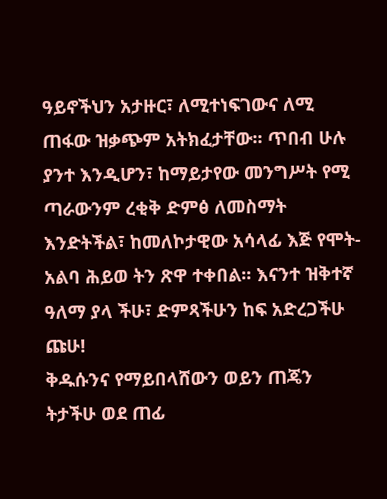ዓይኖችህን አታዙር፣ ለሚተነፍገውና ለሚ ጠፋው ዝቃጭም አትክፈታቸው፡፡ ጥበብ ሁሉ ያንተ እንዲሆን፣ ከማይታየው መንግሥት የሚ ጣራውንም ረቂቅ ድምፅ ለመስማት እንድትችል፣ ከመለኮታዊው አሳላፊ እጅ የሞት-አልባ ሕይወ ትን ጽዋ ተቀበል፡፡ እናንተ ዝቅተኛ ዓለማ ያላ ችሁ፣ ድምጻችሁን ከፍ አድረጋችሁ ጩሁ!
ቅዱሱንና የማይበላሸውን ወይን ጠጄን ትታችሁ ወደ ጠፊ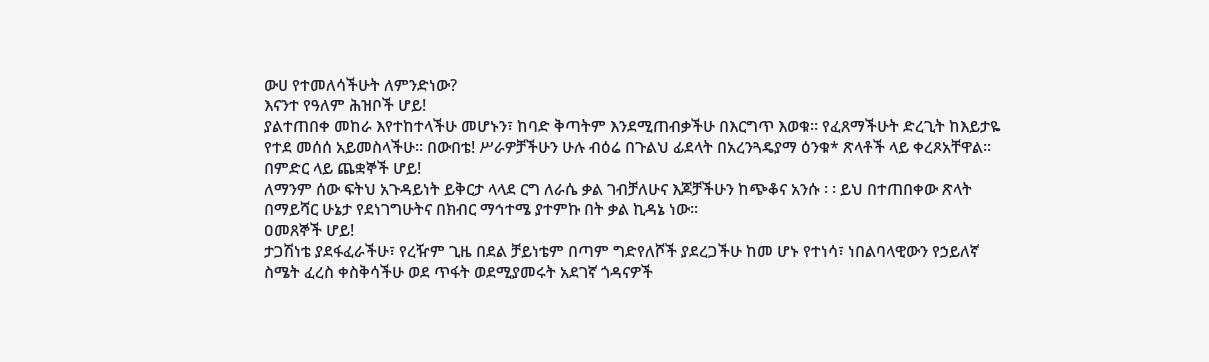ውሀ የተመለሳችሁት ለምንድነው?
እናንተ የዓለም ሕዝቦች ሆይ!
ያልተጠበቀ መከራ እየተከተላችሁ መሆኑን፣ ከባድ ቅጣትም እንደሚጠብቃችሁ በእርግጥ እወቁ፡፡ የፈጸማችሁት ድረጊት ከእይታዬ የተደ መሰሰ አይመስላችሁ፡፡ በውበቴ! ሥራዎቻችሁን ሁሉ ብዕሬ በጉልህ ፊደላት በአረንጓዴያማ ዕንቁ* ጽላቶች ላይ ቀረጾአቸዋል፡፡
በምድር ላይ ጨቋኞች ሆይ!
ለማንም ሰው ፍትህ አጉዳይነት ይቅርታ ላላደ ርግ ለራሴ ቃል ገብቻለሁና እጆቻችሁን ከጭቆና አንሱ ፡ ፡ ይህ በተጠበቀው ጽላት በማይሻር ሁኔታ የደነገግሁትና በክብር ማኅተሜ ያተምኩ በት ቃል ኪዳኔ ነው፡፡
ዐመጸኞች ሆይ!
ታጋሽነቴ ያደፋፈራችሁ፣ የረዥም ጊዜ በደል ቻይነቴም በጣም ግድየለሾች ያደረጋችሁ ከመ ሆኑ የተነሳ፣ ነበልባላዊውን የኃይለኛ ስሜት ፈረስ ቀስቅሳችሁ ወደ ጥፋት ወደሚያመሩት አደገኛ ጎዳናዎች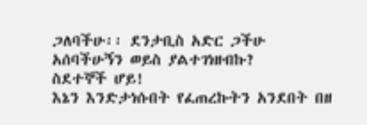ጋለባችሁ፡፡ ደንታቢስ አድር ጋችሁ አሰባችሁኝን ወይስ ያልተገነዘብኩ?
ስደተኞች ሆይ!
እኔን እንድታነሱበት የፈጠረኩትን አንደበት በዘ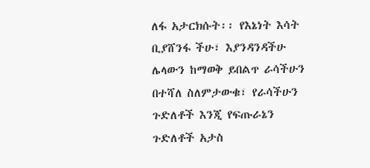ለፋ አታርክሱት፡፡ የእኔነት እሳት ቢያሸንፋ ችሁ፣ እያንዳንዳችሁ ሌላውን ከማወቅ ይበልጥ ራሳችሁን በተሻለ ስለምታውቁ፣ የራሳችሁን ጉድለቶች እንጂ የፍጡራኔን ጉድለቶች አታስ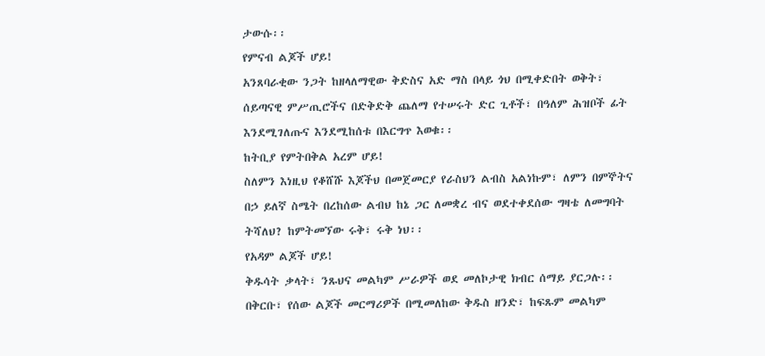ታውሱ፡፡
የምናብ ልጆች ሆይ!
አንጸባራቂው ንጋት ከዘላለማዊው ቅድስና አድ ማስ በላይ ጎህ በሚቀድበት ወቅት፣ ሰይጣናዊ ምሥጢሮችና በድቅድቅ ጨለማ የተሠሩት ድር ጊቶች፣ በዓለም ሕዝቦች ፊት እንደሚገለጡና እንደሚከሰቱ በእርግጥ እወቁ፡፡
ከትቢያ የምትበቅል አረም ሆይ!
ስለምን እነዚህ የቆሸሹ እጆችህ በመጀመርያ የራስህን ልብስ አልነኩም፣ ለምን በምኞትና በኃ ይለኛ ስሜት በረከሰው ልብህ ከኔ ጋር ለመቋረ ብና ወደተቀደሰው ግዛቴ ለመግባት ትሻለህ? ከምትመኘው ሩቅ፣ ሩቅ ነህ፡፡
የአዳም ልጆች ሆይ!
ቅዱሳት ቃላት፣ ንጹህና መልካም ሥራዎች ወደ መለኮታዊ ክብር ሰማይ ያርጋሉ፡፡ በቅርቡ፣ የሰው ልጆች መርማሪዎች በሚመለከው ቅዱስ ዘንድ፣ ከፍጹም መልካም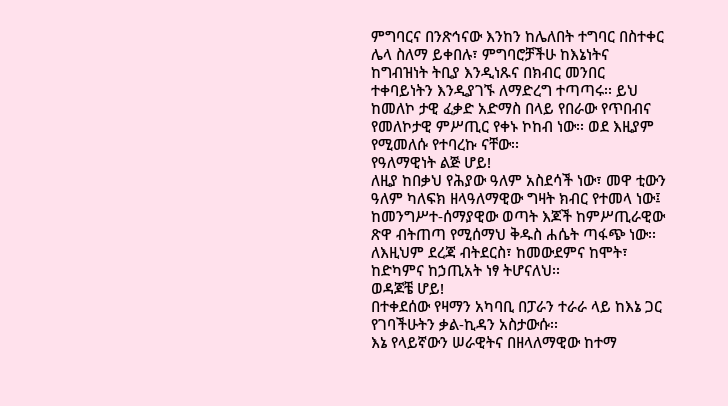ምግባርና በንጽኅናው እንከን ከሌለበት ተግባር በስተቀር ሌላ ስለማ ይቀበሉ፣ ምግባሮቻችሁ ከእኔነትና ከግብዝነት ትቢያ እንዲነጹና በክብር መንበር ተቀባይነትን እንዲያገኙ ለማድረግ ተጣጣሩ፡፡ ይህ ከመለኮ ታዊ ፈቃድ አድማስ በላይ የበራው የጥበብና የመለኮታዊ ምሥጢር የቀኑ ኮከብ ነው፡፡ ወደ እዚያም የሚመለሱ የተባረኩ ናቸው፡፡
የዓለማዊነት ልጅ ሆይ!
ለዚያ ከበቃህ የሕያው ዓለም አስደሳች ነው፣ መዋ ቲውን ዓለም ካለፍክ ዘላዓለማዊው ግዛት ክብር የተመላ ነው፤ ከመንግሥተ-ሰማያዊው ወጣት እጆች ከምሥጢራዊው ጽዋ ብትጠጣ የሚሰማህ ቅዱስ ሐሴት ጣፋጭ ነው፡፡ ለእዚህም ደረጃ ብትደርስ፣ ከመውደምና ከሞት፣ ከድካምና ከኃጢአት ነፃ ትሆናለህ፡፡
ወዳጆቼ ሆይ!
በተቀደሰው የዛማን አካባቢ በፓራን ተራራ ላይ ከእኔ ጋር የገባችሁትን ቃል-ኪዳን አስታውሱ፡፡
እኔ የላይኛውን ሠራዊትና በዘላለማዊው ከተማ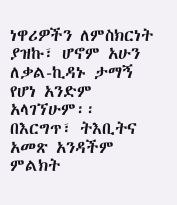ነዋሪዎችን ለምስክርነት ያዝኩ፣ ሆኖም አሁን ለቃል-ኪዳኑ ታማኝ የሆነ አንድም አላገኘሁም፡፡
በእርግጥ፣ ትእቢትና አመጽ አንዳችም ምልክት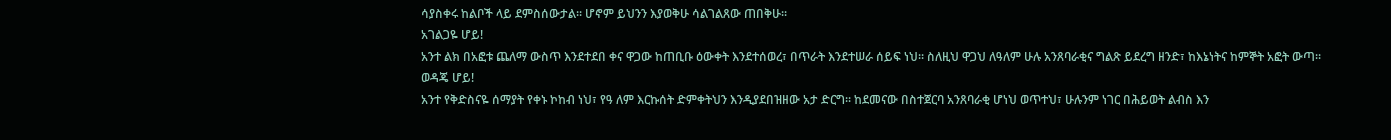ሳያስቀሩ ከልቦች ላይ ደምስሰውታል፡፡ ሆኖም ይህንን እያወቅሁ ሳልገልጸው ጠበቅሁ፡፡
አገልጋዬ ሆይ!
አንተ ልክ በአፎቱ ጨለማ ውስጥ እንደተደበ ቀና ዋጋው ከጠቢቡ ዕውቀት እንደተሰወረ፣ በጥራት እንደተሠራ ሰይፍ ነህ፡፡ ስለዚህ ዋጋህ ለዓለም ሁሉ አንጸባራቂና ግልጽ ይደረግ ዘንድ፣ ከእኔነትና ከምኞት አፎት ውጣ፡፡
ወዳጄ ሆይ!
አንተ የቅድስናዬ ሰማያት የቀኑ ኮከብ ነህ፣ የዓ ለም እርኩሰት ድምቀትህን እንዲያደበዝዘው አታ ድርግ፡፡ ከደመናው በስተጀርባ አንጸባራቂ ሆነህ ወጥተህ፣ ሁሉንም ነገር በሕይወት ልብስ እን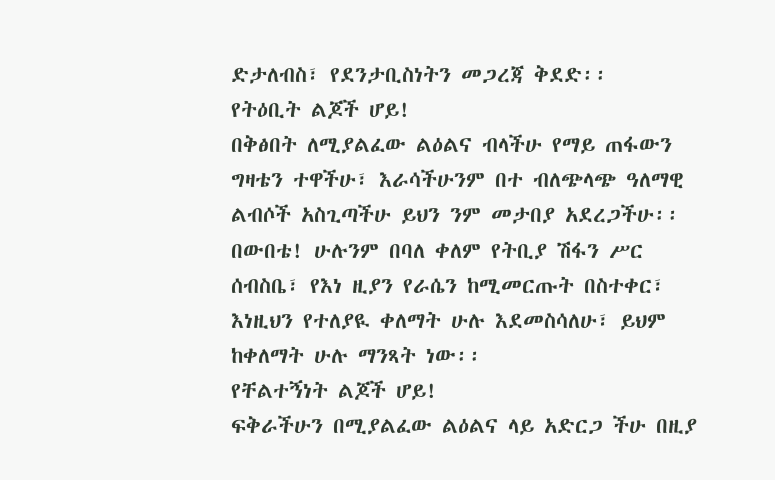ድታለብስ፣ የደንታቢስነትን መጋረጃ ቅደድ፡፡
የትዕቢት ልጆች ሆይ!
በቅፅበት ለሚያልፈው ልዕልና ብላችሁ የማይ ጠፋውን ግዛቴን ተዋችሁ፣ እራሳችሁንም በተ ብለጭላጭ ዓለማዊ ልብሶች አስጊጣችሁ ይህን ንም መታበያ አደረጋችሁ፡፡ በውበቴ! ሁሉንም በባለ ቀለም የትቢያ ሽፋን ሥር ሰብስቤ፣ የእነ ዚያን የራሴን ከሚመርጡት በስተቀር፣ እነዚህን የተለያዪ ቀለማት ሁሉ እደመስሳለሁ፣ ይህም ከቀለማት ሁሉ ማንጻት ነው፡፡
የቸልተኝነት ልጆች ሆይ!
ፍቅራችሁን በሚያልፈው ልዕልና ላይ አድርጋ ችሁ በዚያ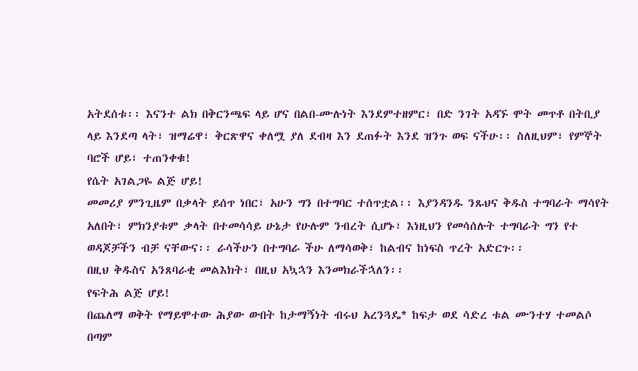አትደሰቱ፡፡ እናንተ ልክ በቅርንጫፍ ላይ ሆና በልበ-ሙሉነት እንደምተዘምር፣ በድ ንገት አዳኙ ሞት መጥቶ በትቢያ ላይ እንደጣ ላት፣ ዝማሬዋ፣ ቅርጽዋና ቀለሟ ያለ ደብዛ እን ደጠፉት እንደ ዝንጉ ወፍ ናችሁ፡፡ ስለዚህም፣ የምኞት ባሮች ሆይ፣ ተጠንቀቁ!
የሴት አገልጋዬ ልጅ ሆይ!
መመሪያ ምንጊዜም በቃላት ይሰጥ ነበር፣ አሁን ግን በተግባር ተሰጥቷል፡፡ እያንዳንዱ ንጹህና ቅዱስ ተግባራት ማሳየት አለበት፣ ምክንያቱም ቃላት በተመሳሳይ ሁኔታ የሁሉም ንብረት ሲሆኑ፣ እነዚህን የመሳሰሉት ተግባራት ግን የተ ወዳጆቻችን ብቻ ናቸውና፡፡ ራሳችሁን በተግባራ ችሁ ለማሳወቅ፣ ከልብና ከነፍስ ጥረት አድርጉ፡፡
በዚህ ቅዱስና አንጸባራቂ መልእክት፣ በዚህ አኳኋን እንመክራችኋለን፡፡
የፍትሕ ልጅ ሆይ!
በጨለማ ወቅት የማይሞተው ሕያው ውበት ከታማኝነት ብሩህ አረንጓዴ* ከፍታ ወደ ሳድረ ቱል ሙንተሃ ተመልሶ በጣም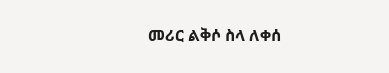መሪር ልቅሶ ስላ ለቀሰ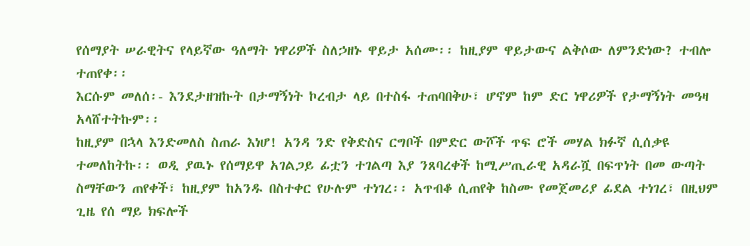የሰማያት ሠራዊትና የላይኛው ዓለማት ነዋሪዎች ስለኃዘኑ ዋይታ አሰሙ፡፡ ከዚያም ዋይታውና ልቅሶው ለምንድነው? ተብሎ ተጠየቀ፡፡
እርሱም መለሰ፡- እንደታዘዝኩት በታማኝነት ኮረብታ ላይ በተስፋ ተጠባበቅሁ፣ ሆኖም ከም ድር ነዋሪዎች የታማኝነት መዓዛ አላሸተትኩም፡፡
ከዚያም በኋላ እንድመለስ ስጠራ እነሆ! አንዳ ንድ የቅድስና ርግቦች በምድር ውሾች ጥፍ ሮች መሃል ክፉኛ ሲሰቃዩ ተመለከትኩ፡፡ ወዲ ያዉኑ የሰማይዋ አገልጋይ ፊቷን ተገልጣ እያ ንጸባረቀች ከሚሥጢራዊ አዳራሿ በፍጥነት በመ ውጣት ስማቸውን ጠየቀች፣ ከዚያም ከአንዱ በስተቀር የሁሉም ተነገረ፡፡ አጥብቆ ሲጠየቅ ከስሙ የመጀመሪያ ፊደል ተነገረ፣ በዚህም ጊዜ የሰ ማይ ክፍሎች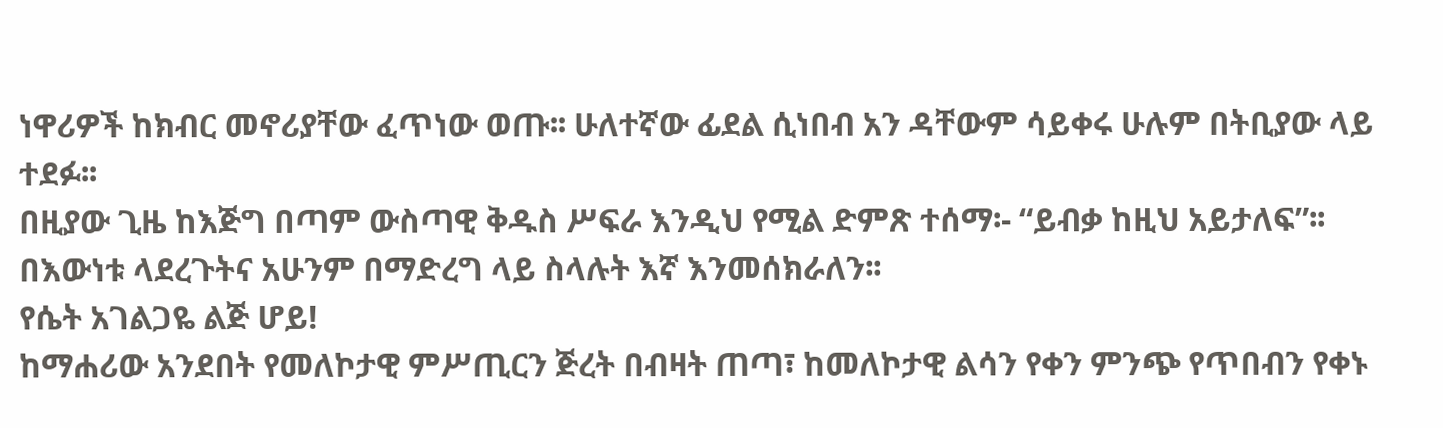ነዋሪዎች ከክብር መኖሪያቸው ፈጥነው ወጡ፡፡ ሁለተኛው ፊደል ሲነበብ አን ዳቸውም ሳይቀሩ ሁሉም በትቢያው ላይ ተደፉ፡፡
በዚያው ጊዜ ከእጅግ በጣም ውስጣዊ ቅዱስ ሥፍራ እንዲህ የሚል ድምጽ ተሰማ፡- “ይብቃ ከዚህ አይታለፍ”፡፡ በእውነቱ ላደረጉትና አሁንም በማድረግ ላይ ስላሉት እኛ እንመሰክራለን፡፡
የሴት አገልጋዬ ልጅ ሆይ!
ከማሐሪው አንደበት የመለኮታዊ ምሥጢርን ጅረት በብዛት ጠጣ፣ ከመለኮታዊ ልሳን የቀን ምንጭ የጥበብን የቀኑ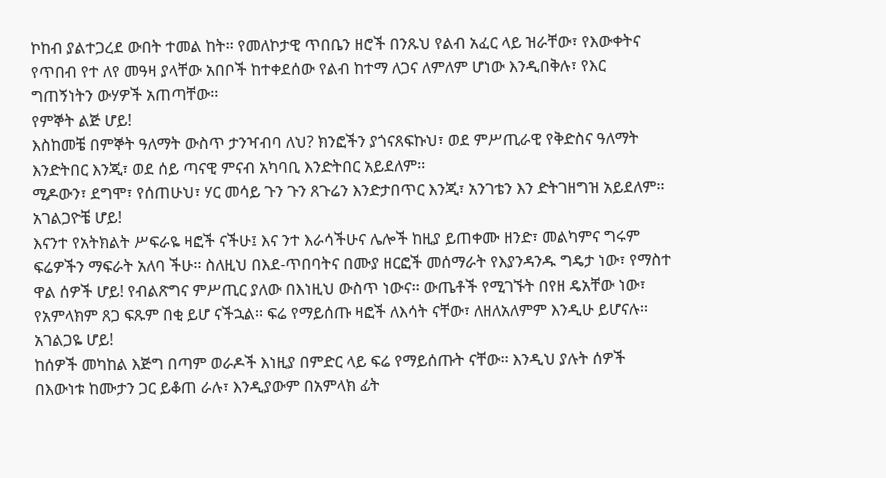ኮከብ ያልተጋረደ ውበት ተመል ከት፡፡ የመለኮታዊ ጥበቤን ዘሮች በንጹህ የልብ አፈር ላይ ዝራቸው፣ የእውቀትና የጥበብ የተ ለየ መዓዛ ያላቸው አበቦች ከተቀደሰው የልብ ከተማ ለጋና ለምለም ሆነው እንዲበቅሉ፣ የእር ግጠኝነትን ውሃዎች አጠጣቸው፡፡
የምኞት ልጅ ሆይ!
እስከመቼ በምኞት ዓለማት ውስጥ ታንዣብባ ለህ? ክንፎችን ያጎናጸፍኩህ፣ ወደ ምሥጢራዊ የቅድስና ዓለማት እንድትበር እንጂ፣ ወደ ሰይ ጣናዊ ምናብ አካባቢ እንድትበር አይደለም፡፡
ሚዶውን፣ ደግሞ፣ የሰጠሁህ፣ ሃር መሳይ ጉን ጉን ጸጉሬን እንድታበጥር እንጂ፣ አንገቴን እን ድትገዘግዝ አይደለም፡፡
አገልጋዮቼ ሆይ!
እናንተ የአትክልት ሥፍራዬ ዛፎች ናችሁ፤ እና ንተ እራሳችሁና ሌሎች ከዚያ ይጠቀሙ ዘንድ፣ መልካምና ግሩም ፍሬዎችን ማፍራት አለባ ችሁ፡፡ ስለዚህ በእደ-ጥበባትና በሙያ ዘርፎች መሰማራት የእያንዳንዱ ግዴታ ነው፣ የማስተ ዋል ሰዎች ሆይ! የብልጽግና ምሥጢር ያለው በእነዚህ ውስጥ ነውና፡፡ ውጤቶች የሚገኙት በየዘ ዴአቸው ነው፣ የአምላክም ጸጋ ፍጹም በቂ ይሆ ናችኋል፡፡ ፍሬ የማይሰጡ ዛፎች ለእሳት ናቸው፣ ለዘለአለምም እንዲሁ ይሆናሉ፡፡
አገልጋዬ ሆይ!
ከሰዎች መካከል እጅግ በጣም ወራዶች እነዚያ በምድር ላይ ፍሬ የማይሰጡት ናቸው፡፡ እንዲህ ያሉት ሰዎች በእውነቱ ከሙታን ጋር ይቆጠ ራሉ፣ እንዲያውም በአምላክ ፊት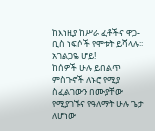ከእነዚያ ከሥራ ፈቶችና ዋጋ-ቢስ ነፍሶች የሞቱት ይሻላሉ፡፡
አገልጋዬ ሆይ!
ከሰዎች ሁሉ ይበልጥ ምስጉኖች ለኑሮ የሚያ ስፈልገውን በሙያቸው የሚያገኙና የዓለማት ሁሉ ጌታ ለሆነው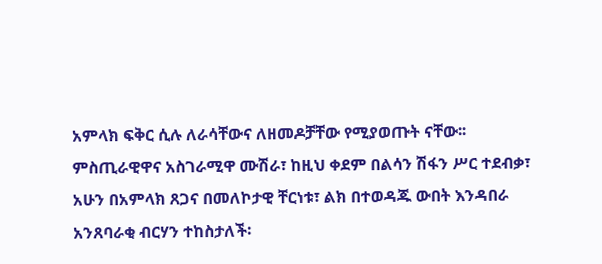አምላክ ፍቅር ሲሉ ለራሳቸውና ለዘመዶቻቸው የሚያወጡት ናቸው፡፡
ምስጢራዊዋና አስገራሚዋ ሙሽራ፣ ከዚህ ቀደም በልሳን ሽፋን ሥር ተደብቃ፣ አሁን በአምላክ ጸጋና በመለኮታዊ ቸርነቱ፣ ልክ በተወዳጁ ውበት እንዳበራ አንጸባራቂ ብርሃን ተከስታለች፡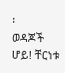፡
ወዳጆች ሆይ! ቸርነቱ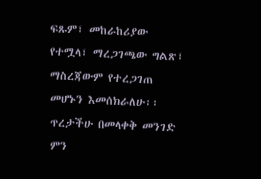ፍጹም፣ መከራከሪያው የተሟላ፣ ማረጋገጫው ግልጽ፣ ማስረጃውም የተረጋገጠ መሆኑን እመሰክራለሁ፡፡ ጥረታችሁ በመላቀቅ መንገድ ምን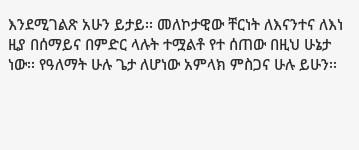እንደሚገልጽ አሁን ይታይ፡፡ መለኮታዊው ቸርነት ለእናንተና ለእነ ዚያ በሰማይና በምድር ላሉት ተሟልቶ የተ ሰጠው በዚህ ሁኔታ ነው፡፡ የዓለማት ሁሉ ጌታ ለሆነው አምላክ ምስጋና ሁሉ ይሁን፡፡